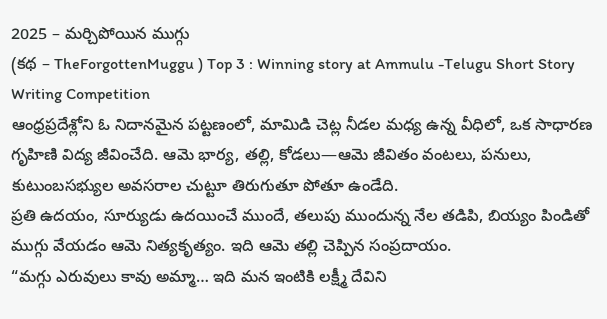2025 – మర్చిపోయిన ముగ్గు
(కథ – TheForgottenMuggu ) Top 3 : Winning story at Ammulu -Telugu Short Story Writing Competition
ఆంధ్రప్రదేశ్లోని ఓ నిదానమైన పట్టణంలో, మామిడి చెట్ల నీడల మధ్య ఉన్న వీధిలో, ఒక సాధారణ గృహిణి విద్య జీవించేది. ఆమె భార్య, తల్లి, కోడలు—ఆమె జీవితం వంటలు, పనులు, కుటుంబసభ్యుల అవసరాల చుట్టూ తిరుగుతూ పోతూ ఉండేది.
ప్రతి ఉదయం, సూర్యుడు ఉదయించే ముందే, తలుపు ముందున్న నేల తడిపి, బియ్యం పిండితో ముగ్గు వేయడం ఆమె నిత్యకృత్యం. ఇది ఆమె తల్లి చెప్పిన సంప్రదాయం.
“మగ్గు ఎరువులు కావు అమ్మా… ఇది మన ఇంటికి లక్ష్మీ దేవిని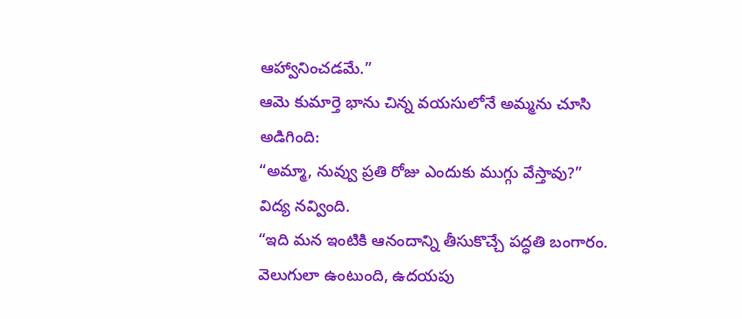ఆహ్వానించడమే.”
ఆమె కుమార్తె భాను చిన్న వయసులోనే అమ్మను చూసి అడిగింది:
“అమ్మా, నువ్వు ప్రతి రోజు ఎందుకు ముగ్గు వేస్తావు?”
విద్య నవ్వింది.
“ఇది మన ఇంటికి ఆనందాన్ని తీసుకొచ్చే పద్ధతి బంగారం. వెలుగులా ఉంటుంది, ఉదయపు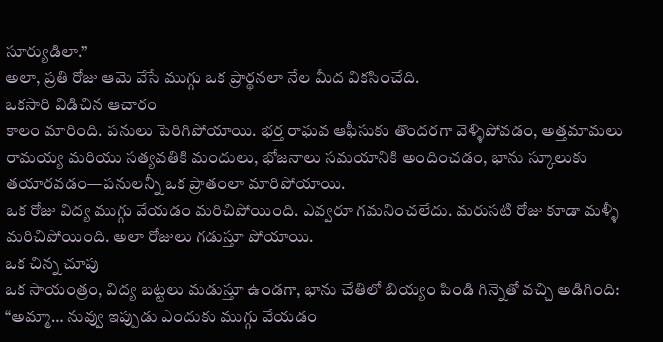సూర్యుడిలా.”
అలా, ప్రతి రోజు ఆమె వేసే ముగ్గు ఒక ప్రార్థనలా నేల మీద వికసించేది.
ఒకసారి విడిచిన ఆచారం
కాలం మారింది. పనులు పెరిగిపోయాయి. భర్త రాఘవ ఆఫీసుకు తొందరగా వెళ్ళిపోవడం, అత్తమామలు రామయ్య మరియు సత్యవతికి మందులు, భోజనాలు సమయానికి అందించడం, భాను స్కూలుకు తయారవడం—పనులన్నీ ఒక ప్రాతంలా మారిపోయాయి.
ఒక రోజు విద్య ముగ్గు వేయడం మరిచిపోయింది. ఎవ్వరూ గమనించలేదు. మరుసటి రోజు కూడా మళ్ళీ మరిచిపోయింది. అలా రోజులు గడుస్తూ పోయాయి.
ఒక చిన్న చూపు
ఒక సాయంత్రం, విద్య బట్టలు మడుస్తూ ఉండగా, భాను చేతిలో బియ్యం పిండి గిన్నెతో వచ్చి అడిగింది:
“అమ్మా… నువ్వు ఇప్పుడు ఎందుకు ముగ్గు వేయడం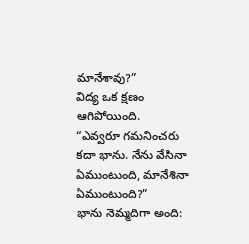మానేశావు?”
విద్య ఒక క్షణం ఆగిపోయింది.
“ఎవ్వరూ గమనించరు కదా భాను. నేను వేసినా ఏముంటుంది, మానేశినా ఏముంటుంది?”
భాను నెమ్మదిగా అంది: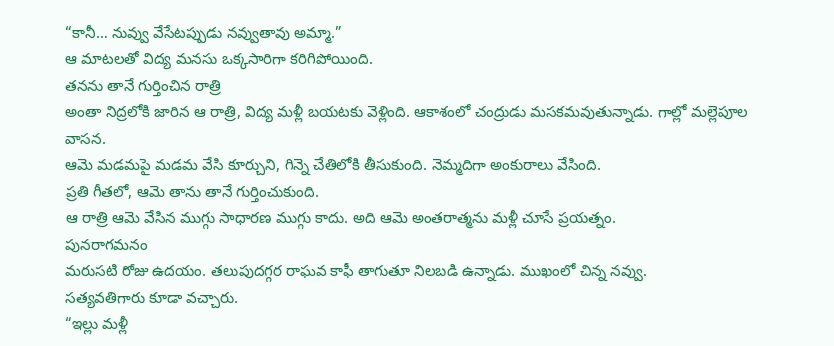“కానీ… నువ్వు వేసేటప్పుడు నవ్వుతావు అమ్మా.”
ఆ మాటలతో విద్య మనసు ఒక్కసారిగా కరిగిపోయింది.
తనను తానే గుర్తించిన రాత్రి
అంతా నిద్రలోకి జారిన ఆ రాత్రి, విద్య మళ్లీ బయటకు వెళ్లింది. ఆకాశంలో చంద్రుడు మసకమవుతున్నాడు. గాల్లో మల్లెపూల వాసన.
ఆమె మడమపై మడమ వేసి కూర్చుని, గిన్నె చేతిలోకి తీసుకుంది. నెమ్మదిగా అంకురాలు వేసింది.
ప్రతి గీతలో, ఆమె తాను తానే గుర్తించుకుంది.
ఆ రాత్రి ఆమె వేసిన ముగ్గు సాధారణ ముగ్గు కాదు. అది ఆమె అంతరాత్మను మళ్లీ చూసే ప్రయత్నం.
పునరాగమనం
మరుసటి రోజు ఉదయం. తలుపుదగ్గర రాఘవ కాఫీ తాగుతూ నిలబడి ఉన్నాడు. ముఖంలో చిన్న నవ్వు.
సత్యవతిగారు కూడా వచ్చారు.
“ఇల్లు మళ్లీ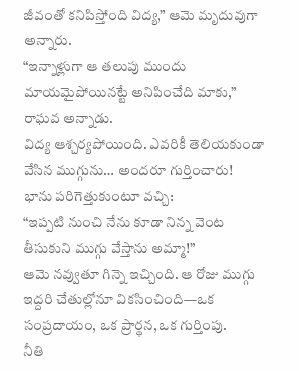జీవంతో కనిపిస్తోంది విద్య,” ఆమె మృదువుగా అన్నారు.
“ఇన్నాళ్లుగా ఆ తలుపు ముందు మాయమైపోయినట్టే అనిపించేది మాకు,” రాఘవ అన్నాడు.
విద్య ఆశ్చర్యపోయింది. ఎవరికీ తెలియకుండా వేసిన ముగ్గును… అందరూ గుర్తించారు!
భాను పరిగెత్తుకుంటూ వచ్చి:
“ఇప్పటి నుంచి నేను కూడా నిన్న వెంట తీసుకుని ముగ్గు వేస్తాను అమ్మా!”
ఆమె నవ్వుతూ గిన్నె ఇచ్చింది. ఆ రోజు ముగ్గు ఇద్దరి చేతుల్లోనూ వికసించింది—ఒక సంప్రదాయం, ఒక ప్రార్థన, ఒక గుర్తింపు.
నీతి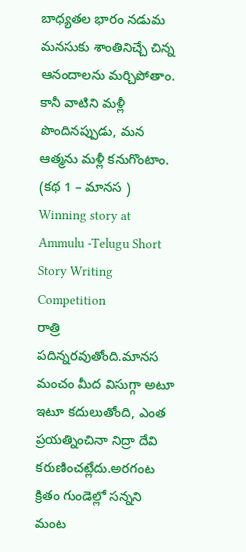బాధ్యతల భారం నడుమ మనసుకు శాంతినిచ్చే చిన్న ఆనందాలను మర్చిపోతాం.
కానీ వాటిని మళ్లీ పొందినప్పుడు, మన ఆత్మను మళ్లీ కనుగొంటాం.
(కథ 1 – మానస ) Winning story at Ammulu -Telugu Short Story Writing Competition
రాత్రి పదిన్నరవుతోంది.మానస మంచం మీద విసుగ్గా అటూ ఇటూ కదులుతోంది, ఎంత ప్రయత్నించినా నిద్రా దేవి కరుణించట్లేదు.అరగంట క్రితం గుండెల్లో సన్నని మంట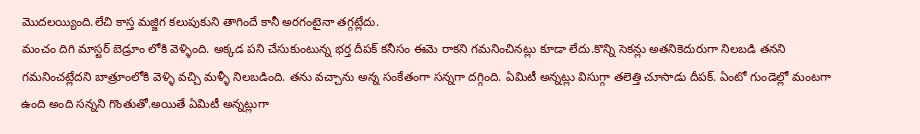మొదలయ్యింది.లేచి కాస్త మజ్జిగ కలుపుకుని తాగిందే కానీ అరగంటైనా తగ్గట్లేదు.
మంచం దిగి మాస్టర్ బెడ్రూం లోకి వెళ్ళింది. అక్కడ పని చేసుకుంటున్న భర్త దీపక్ కనీసం ఈమె రాకని గమనించినట్లు కూడా లేదు.కొన్ని సెకన్లు అతనికెదురుగా నిలబడి తనని గమనించట్లేదని బాత్రూంలోకి వెళ్ళి వచ్చి మళ్ళీ నిలబడింది. తను వచ్చాను అన్న సంకేతంగా సన్నగా దగ్గింది. ఏమిటీ అన్నట్లు విసుగ్గా తలెత్తి చూసాడు దీపక్. ఏంటో గుండెల్లో మంటగా ఉంది అంది సన్నని గొంతుతో.అయితే ఏమిటీ అన్నట్లుగా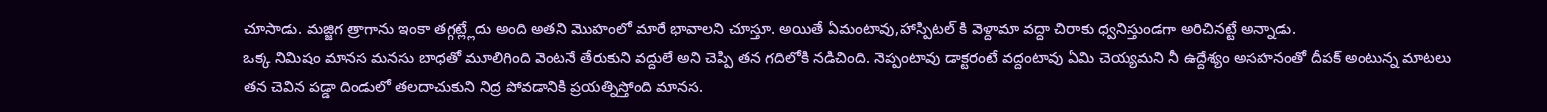చూసాడు. మజ్జిగ త్రాగాను ఇంకా తగ్గట్ల్లేదు అంది అతని మొహంలో మారే భావాలని చూస్తూ. అయితే ఏమంటావు,హాస్పిటల్ కి వెళ్దామా వద్దా చిరాకు ధ్వనిస్తుండగా అరిచినట్టే అన్నాడు.
ఒక్క నిమిషం మానస మనసు బాధతో మూలిగింది వెంటనే తేరుకుని వద్దులే అని చెప్పి తన గదిలోకి నడిచింది. నెప్పంటావు డాక్టరంటే వద్దంటావు ఏమి చెయ్యమని నీ ఉద్దేశ్యం అసహనంతో దీపక్ అంటున్న మాటలు తన చెవిన పడ్డా దిండులో తలదాచుకుని నిద్ర పోవడానికి ప్రయత్నిస్తోంది మానస.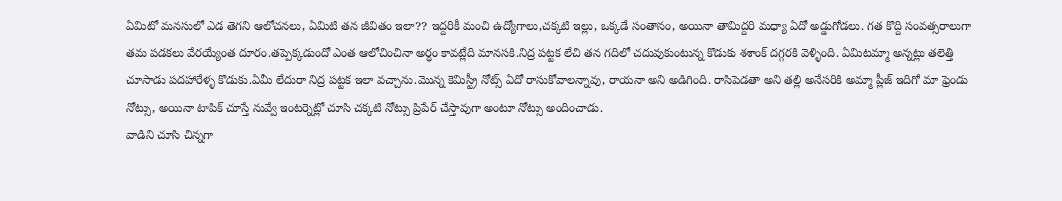ఏమిటో మనసులో ఎడ తెగని ఆలోచనలు, ఏమిటి తన జీవితం ఇలా?? ఇద్దరికీ మంచి ఉద్యోగాలు,చక్కటి ఇల్లు, ఒక్కడే సంతానం, అయినా తామిద్దరి మధ్యా ఏదో అడ్డుగోడలు. గత కొద్ది సంవత్సరాలుగా తమ పడకలు వేరయ్యేంత దూరం.తప్పెక్కడుందో ఎంత ఆలోచించినా అర్ధం కావట్లేది మానసకి.నిద్ర పట్టక లేచి తన గదిలో చదువుకుంటున్న కొడుకు శశాంక్ దగ్గరకి వెళ్ళింది. ఏమిటమ్మా అన్నట్లు తలెత్తి చూసాడు పదహారేళ్ళ కొడుకు.ఏమీ లేదురా నిద్ర పట్టక ఇలా వచ్చాను.మొన్న కెమిస్ట్రీ నోట్స్ ఏదో రాసుకోవాలన్నావు, రాయనా అని అడిగింది. రాసిపెడతా అని తల్లి అనేసరికి అమ్మా ప్లీజ్ ఇదిగో మా ఫ్రెండు నోట్సు, అయినా టాపిక్ చూస్తే నువ్వే ఇంటర్నెట్లో చూసి చక్కటి నోట్సు ప్రిపేర్ చేస్తావుగా అంటూ నోట్సు అందించాడు.
వాడిని చూసి చిన్నగా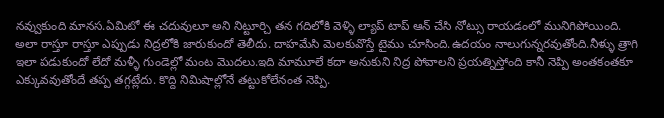నవ్వుకుంది మానస.ఏమిటో ఈ చదువులూ అని నిట్టూర్చి తన గదిలోకి వెళ్ళి ల్యాప్ టాప్ ఆన్ చేసి నోట్సు రాయడంలో మునిగిపోయింది.
అలా రాస్తూ రాస్తూ ఎప్పుడు నిద్రలోకి జారుకుందో తెలీదు. దాహమేసి మెలకువొస్తే టైము చూసింది.ఉదయం నాలుగున్నరవుతోంది.నీళ్ళు త్రాగి ఇలా పడుకుందో లేదో మళ్ళీ గుండెల్లో మంట మొదలు.ఇది మామూలే కదా అనుకుని నిద్ర పోవాలని ప్రయత్నిస్తోంది కానీ నెప్పి అంతకంతకూ ఎక్కువవుతోందే తప్ప తగ్గట్లేదు. కొద్ది నిమిషాల్లోనే తట్టుకోలేనంత నెప్పి.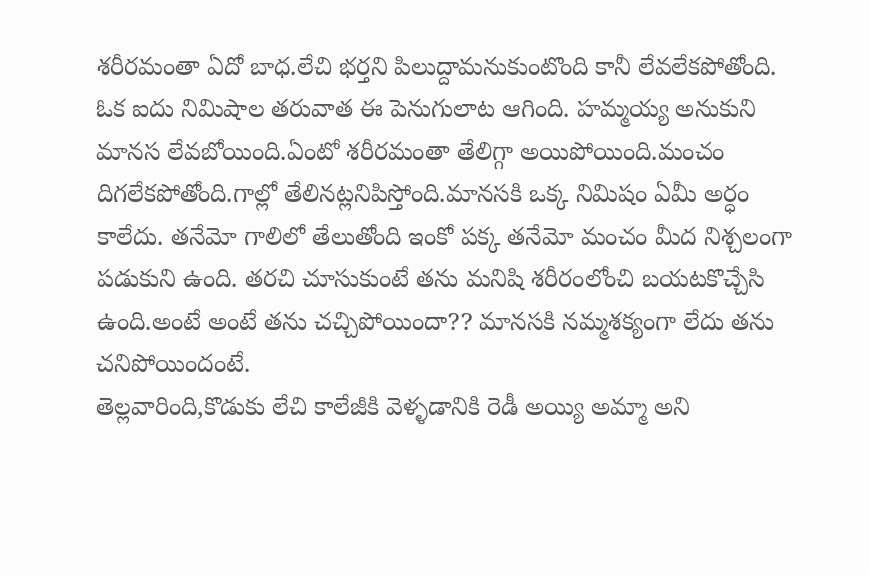శరీరమంతా ఏదో బాధ.లేచి భర్తని పిలుద్దామనుకుంటొంది కానీ లేవలేకపోతోంది. ఓక ఐదు నిమిషాల తరువాత ఈ పెనుగులాట ఆగింది. హమ్మయ్య అనుకుని మానస లేవబోయింది.ఏంటో శరీరమంతా తేలిగ్గా అయిపోయింది.మంచం దిగలేకపోతోంది.గాల్లో తేలినట్లనిపిస్తోంది.మానసకి ఒక్క నిమిషం ఏమీ అర్ధం కాలేదు. తనేమో గాలిలో తేలుతోంది ఇంకో పక్క తనేమో మంచం మీద నిశ్చలంగా పడుకుని ఉంది. తరచి చూసుకుంటే తను మనిషి శరీరంలోంచి బయటకొచ్చేసి ఉంది.అంటే అంటే తను చచ్చిపోయిందా?? మానసకి నమ్మశక్యంగా లేదు తను చనిపోయిందంటే.
తెల్లవారింది,కొడుకు లేచి కాలేజీకి వెళ్ళడానికి రెడీ అయ్యి అమ్మా అని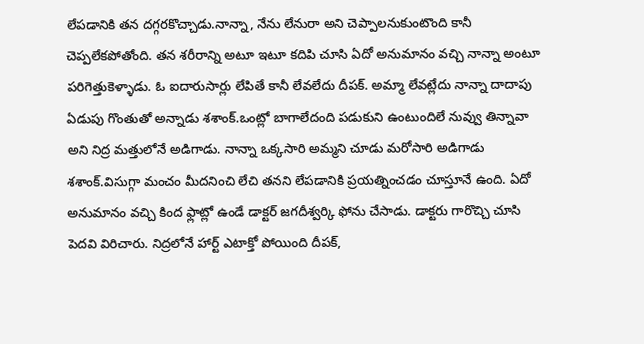లేపడానికి తన దగ్గరకొచ్చాడు.నాన్నా, నేను లేనురా అని చెప్పాలనుకుంటొంది కానీ చెప్పలేకపోతోంది. తన శరీరాన్ని అటూ ఇటూ కదిపి చూసి ఏదో అనుమానం వచ్చి నాన్నా అంటూ పరిగెత్తుకెళ్ళాడు. ఓ ఐదారుసార్లు లేపితే కానీ లేవలేదు దీపక్. అమ్మా లేవట్లేదు నాన్నా దాదాపు ఏడుపు గొంతుతో అన్నాడు శశాంక్.ఒంట్లో బాగాలేదంది పడుకుని ఉంటుందిలే నువ్వు తిన్నావా అని నిద్ర మత్తులోనే అడిగాడు. నాన్నా ఒక్కసారి అమ్మని చూడు మరోసారి అడిగాడు శశాంక్.విసుగ్గా మంచం మీదనించి లేచి తనని లేపడానికి ప్రయత్నించడం చూస్తూనే ఉంది. ఏదో అనుమానం వచ్చి కింద ఫ్లాట్లో ఉండే డాక్టర్ జగదీశ్వర్కి ఫోను చేసాడు. డాక్టరు గారొచ్చి చూసి పెదవి విరిచారు. నిద్రలోనే హార్ట్ ఎటాక్తో పోయింది దీపక్,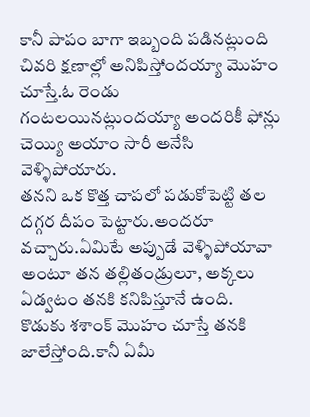కానీ పాపం బాగా ఇబ్బంది పడినట్లుంది చివరి క్షణాల్లో అనిపిస్తోందయ్యా మొహం చూస్తే.ఓ రెండు గంటలయినట్లుందయ్యా అందరికీ ఫోన్లు చెయ్యి అయాం సారీ అనేసి వెళ్ళిపోయారు.
తనని ఒక కొత్త చాపలో పడుకోపెట్టి తల దగ్గర దీపం పెట్టారు.అందరూ వచ్చారు.ఏమిటే అప్పుడే వెళ్ళిపోయావా అంటూ తన తల్లితండ్రులూ, అక్కలు ఏడ్వటం తనకి కనిపిస్తూనే ఉంది. కొడుకు శశాంక్ మొహం చూస్తే తనకి జాలేస్తోంది.కానీ ఏమీ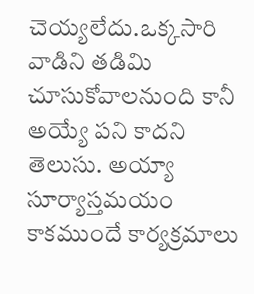చెయ్యలేదు.ఒక్కసారి వాడిని తడిమి చూసుకోవాలనుంది కానీ అయ్యే పని కాదని తెలుసు. అయ్యా సూర్యాస్తమయం కాకముందే కార్యక్రమాలు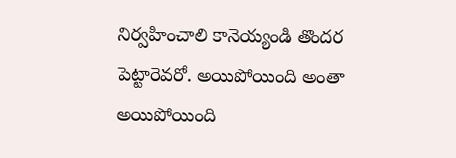నిర్వహించాలి కానెయ్యండి తొందర పెట్టారెవరో. అయిపోయింది అంతా అయిపోయింది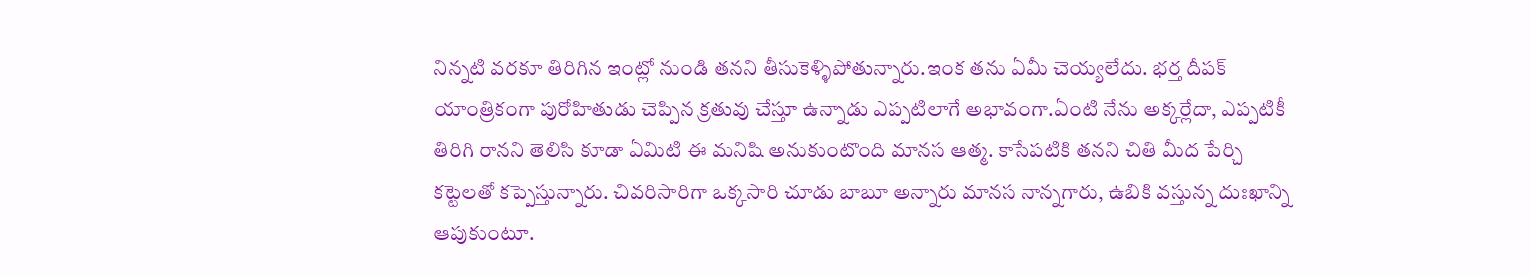నిన్నటి వరకూ తిరిగిన ఇంట్లో నుండి తనని తీసుకెళ్ళిపోతున్నారు.ఇంక తను ఏమీ చెయ్యలేదు. భర్త దీపక్ యాంత్రికంగా పురోహితుడు చెప్పిన క్రతువు చేస్తూ ఉన్నాడు ఎప్పటిలాగే అభావంగా.ఏంటి నేను అక్కర్లేదా, ఎప్పటికీ తిరిగి రానని తెలిసి కూడా ఏమిటి ఈ మనిషి అనుకుంటొంది మానస ఆత్మ. కాసేపటికి తనని చితి మీద పేర్చి కట్టెలతో కప్పెస్తున్నారు. చివరిసారిగా ఒక్కసారి చూడు బాబూ అన్నారు మానస నాన్నగారు, ఉబికి వస్తున్న దుఃఖాన్ని ఆపుకుంటూ.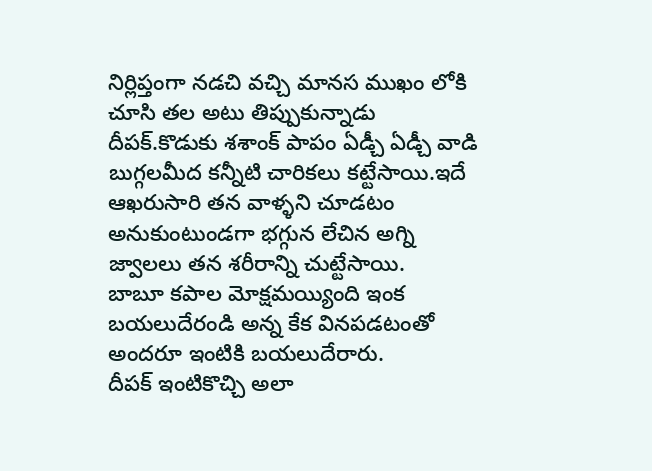నిర్లిప్తంగా నడచి వచ్చి మానస ముఖం లోకి చూసి తల అటు తిప్పుకున్నాడు దీపక్.కొడుకు శశాంక్ పాపం ఏడ్చీ ఏడ్చీ వాడి బుగ్గలమీద కన్నీటి చారికలు కట్టేసాయి.ఇదే ఆఖరుసారి తన వాళ్ళని చూడటం అనుకుంటుండగా భగ్గున లేచిన అగ్ని జ్వాలలు తన శరీరాన్ని చుట్టేసాయి.
బాబూ కపాల మోక్షమయ్యింది ఇంక బయలుదేరండి అన్న కేక వినపడటంతో అందరూ ఇంటికి బయలుదేరారు.
దీపక్ ఇంటికొచ్చి అలా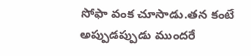సోఫా వంక చూసాడు.తన కంటే అప్పుడప్పుడు ముందరే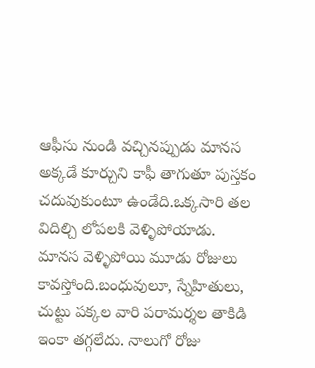ఆఫీసు నుండి వచ్చినప్పుడు మానస అక్కడే కూర్చుని కాఫీ తాగుతూ పుస్తకం చదువుకుంటూ ఉండేది.ఒక్కసారి తల విదిల్చి లోపలకి వెళ్ళిపోయాడు.
మానస వెళ్ళిపోయి మూడు రోజులు కావస్తోంది.బంధువులూ, స్నేహితులు, చుట్టు పక్కల వారి పరామర్శల తాకిడి ఇంకా తగ్గలేదు. నాలుగో రోజు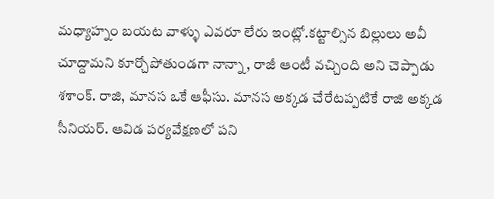మధ్యాహ్నం బయట వాళ్ళు ఎవరూ లేరు ఇంట్లో.కట్టాల్సిన బిల్లులు అవీ చూద్దామని కూర్చోపోతుండగా నాన్నా , రాజీ ఆంటీ వచ్చింది అని చెప్పాడు శశాంక్. రాజి, మానస ఒకే ఆఫీసు. మానస అక్కడ చేరేటప్పటికే రాజి అక్కడ సీనియర్. ఆవిడ పర్యవేక్షణలో పని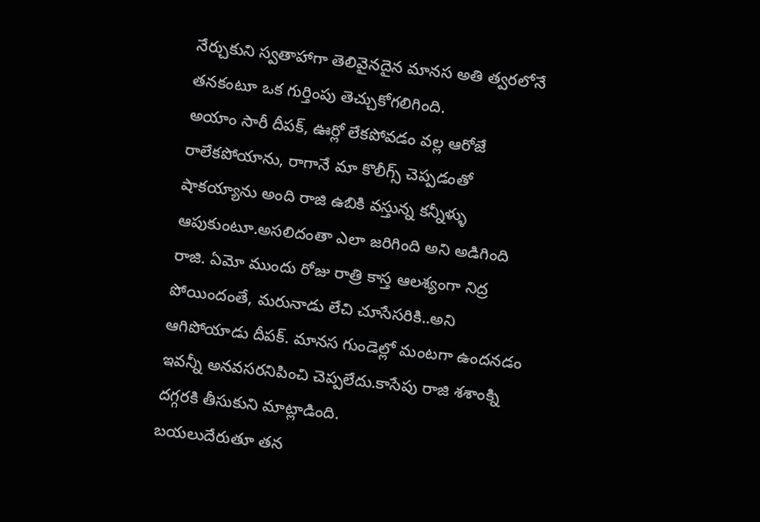నేర్చుకుని స్వతాహాగా తెలివైనదైన మానస అతి త్వరలోనే తనకంటూ ఒక గుర్తింపు తెచ్చుకోగలిగింది.
అయాం సారీ దీపక్, ఊర్లో లేకపోవడం వల్ల ఆరోజే రాలేకపోయాను, రాగానే మా కొలీగ్స్ చెప్పడంతో షాకయ్యాను అంది రాజి ఉబికి వస్తున్న కన్నీళ్ళు ఆపుకుంటూ.అసలిదంతా ఎలా జరిగింది అని అడిగింది రాజి. ఏమో ముందు రోజు రాత్రి కాస్త ఆలశ్యంగా నిద్ర పోయిందంతే, మరునాడు లేచి చూసేసరికి..అని ఆగిపోయాడు దీపక్. మానస గుండెల్లో మంటగా ఉందనడం ఇవన్నీ అనవసరనిపించి చెప్పలేదు.కాసేపు రాజి శశాంక్ని దగ్గరకి తీసుకుని మాట్లాడింది.
బయలుదేరుతూ తన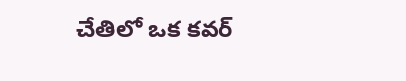చేతిలో ఒక కవర్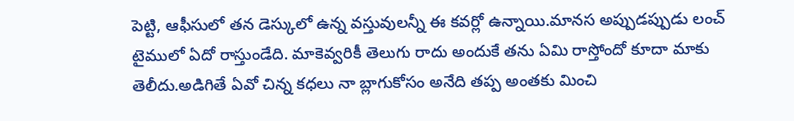పెట్టి, ఆఫీసులో తన డెస్కులో ఉన్న వస్తువులన్నీ ఈ కవర్లో ఉన్నాయి.మానస అప్పుడప్పుడు లంచ్ టైములో ఏదో రాస్తుండేది. మాకెవ్వరికీ తెలుగు రాదు అందుకే తను ఏమి రాస్తోందో కూదా మాకు తెలీదు.అడిగితే ఏవో చిన్న కధలు నా బ్లాగుకోసం అనేది తప్ప అంతకు మించి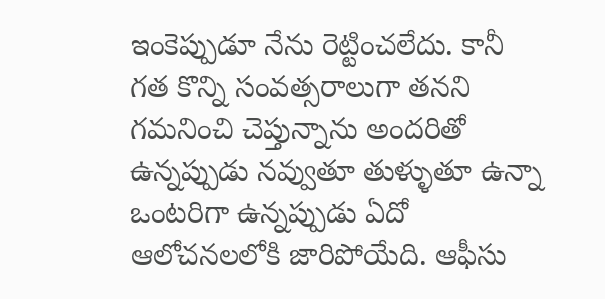ఇంకెప్పుడూ నేను రెట్టించలేదు. కానీ గత కొన్ని సంవత్సరాలుగా తనని గమనించి చెప్తున్నాను అందరితో ఉన్నప్పుడు నవ్వుతూ తుళ్ళుతూ ఉన్నా ఒంటరిగా ఉన్నప్పుడు ఏదో ఆలోచనలలోకి జారిపోయేది. ఆఫీసు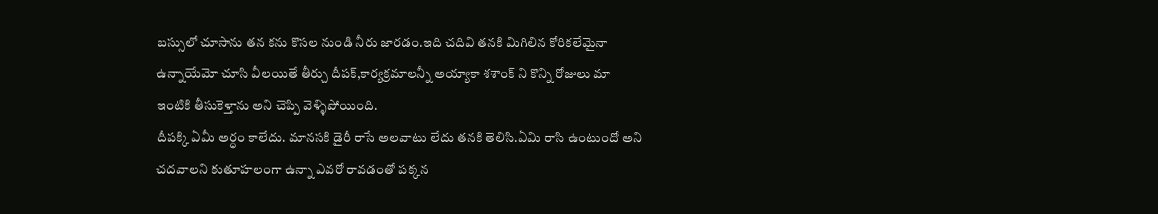బస్సులో చూసాను తన కను కొసల నుండి నీరు జారడం.ఇది చదివి తనకి మిగిలిన కోరికలేమైనా ఉన్నాయేమో చూసి వీలయితే తీర్చు దీపక్,కార్యక్రమాలన్నీ అయ్యాకా శశాంక్ ని కొన్ని రోజులు మా ఇంటికి తీసుకెళ్తాను అని చెప్పి వెళ్ళిపోయింది.
దీపక్కి ఏమీ అర్ధం కాలేదు. మానసకి డైరీ రాసే అలవాటు లేదు తనకి తెలిసి.ఏమి రాసి ఉంటుందో అని చదవాలని కుతూహలంగా ఉన్నా ఎవరో రావడంతో పక్కన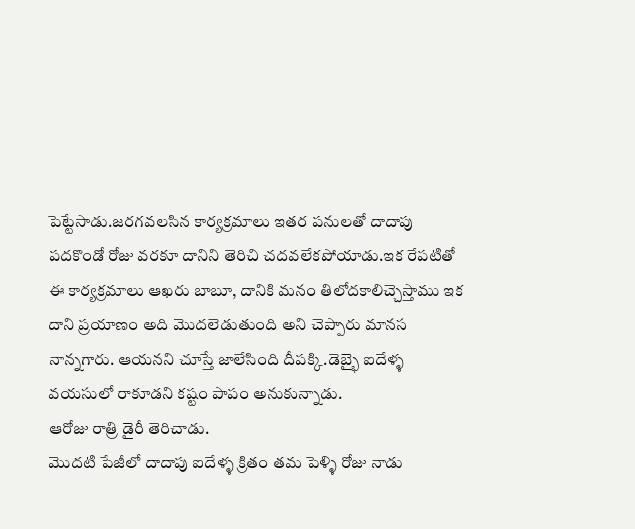పెట్టేసాడు.జరగవలసిన కార్యక్రమాలు ఇతర పనులతో దాదాపు పదకొండో రోజు వరకూ దానిని తెరిచి చదవలేకపోయాడు.ఇక రేపటితో ఈ కార్యక్రమాలు ఆఖరు బాబూ, దానికి మనం తిలోదకాలిచ్చెస్తాము ఇక దాని ప్రయాణం అది మొదలెడుతుంది అని చెప్పారు మానస నాన్నగారు. ఆయనని చూస్తే జాలేసింది దీపక్కి.డెబ్భై ఐదేళ్ళ వయసులో రాకూడని కష్టం పాపం అనుకున్నాడు.
ఆరోజు రాత్రి డైరీ తెరిచాడు.
మొదటి పేజీలో దాదాపు ఐదేళ్ళ క్రితం తమ పెళ్ళి రోజు నాడు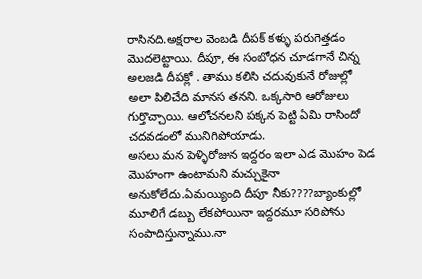రాసినది.అక్షరాల వెంబడి దీపక్ కళ్ళు పరుగెత్తడం మొదలెట్టాయి. దీపూ, ఈ సంబోధన చూడగానే చిన్న అలజడి దీపక్లో . తాము కలిసి చదువుకునే రోజుల్లో అలా పిలిచేది మానస తనని. ఒక్కసారి ఆరోజులు గుర్తొచ్చాయి. ఆలోచనలని పక్కన పెట్టి ఏమి రాసిందో చదవడంలో మునిగిపోయాడు.
అసలు మన పెళ్ళిరోజున ఇద్దరం ఇలా ఎడ మొహం పెడ మొహంగా ఉంటామని మచ్చుకైనా అనుకోలేదు.ఏమయ్యింది దీపూ నీకు????బ్యాంకుల్లో మూలిగే డబ్బు లేకపోయినా ఇద్దరమూ సరిపోను సంపాదిస్తున్నాము.నా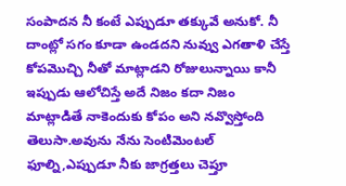సంపాదన నీ కంటే ఎప్పుడూ తక్కువే అనుకో. నీ దాంట్లో సగం కూడా ఉండదని నువ్వు ఎగతాళి చేస్తే కోపమొచ్చి నీతో మాట్లాడని రోజులున్నాయి కానీ ఇప్పుడు ఆలోచిస్తే అదే నిజం కదా నిజం మాట్లాడితే నాకెందుకు కోపం అని నవ్వొస్తోంది తెలుసా.అవును నేను సెంటిమెంటల్ ఫూల్ని,ఎప్పుడూ నీకు జాగ్రత్తలు చెప్తూ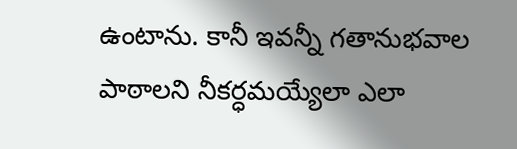ఉంటాను. కానీ ఇవన్నీ గతానుభవాల పాఠాలని నీకర్ధమయ్యేలా ఎలా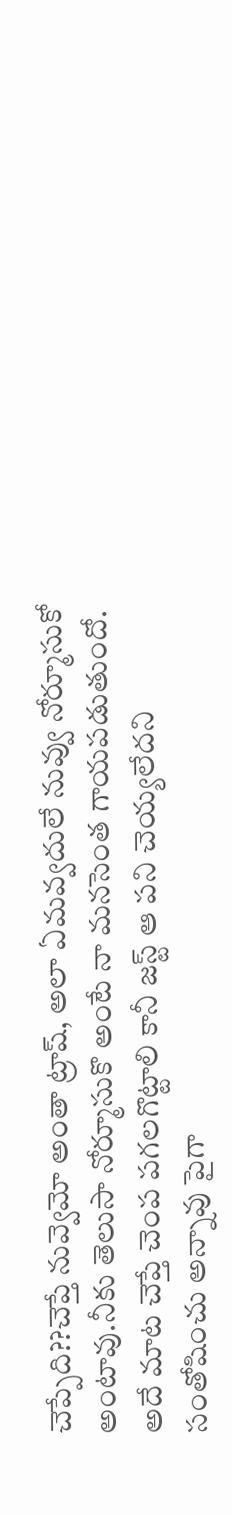చెప్పేది??చెప్తే నువ్వెమో అంతా ట్రాష్, అలా ఏమవ్వదులే నువ్వు నోర్మూసుకో అంటావు.నీకు తెలుసా నోర్మూసుకొ అంటే నా మనసెంత గాయపడుతుందో.
అదే మాట చెప్తే చెంప పగలగొట్టాలి కానీ జస్ట్ ఆ పని చెయ్యలేదని సంతోషించు అన్నావు పైగా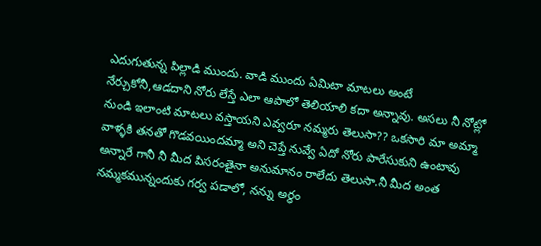ఎదుగుతున్న పిల్లాడి ముందు. వాడి ముందు ఏమిటా మాటలు అంటే నేర్చుకోనీ,ఆడదాని నోరు లేస్తే ఎలా ఆపాలో తెలియాలి కదా అన్నావు. అసలు నీ నోట్లో నుండి ఇలాంటి మాటలు వస్తాయని ఎవ్వరూ నమ్మరు తెలుసా?? ఒకసారి మా అమ్మా వాళ్ళకి తనతో గొడవయిందమ్మా అని చెప్తే నువ్వే ఏదో నోరు పారేసుకుని ఉంటావు అన్నారే గానీ నీ మీద పిసరంతైనా అనుమానం రాలేదు తెలుసా.నీ మీద అంత నమ్మకమున్నందుకు గర్వ పడాలో, నన్ను అర్ధం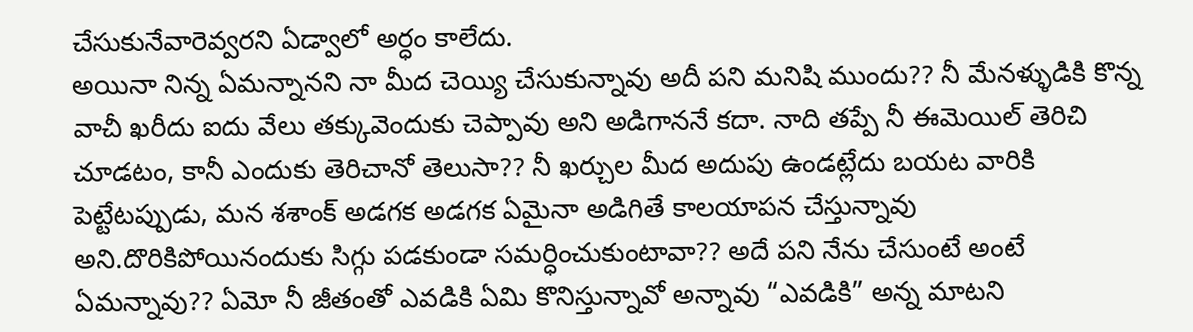చేసుకునేవారెవ్వరని ఏడ్వాలో అర్ధం కాలేదు.
అయినా నిన్న ఏమన్నానని నా మీద చెయ్యి చేసుకున్నావు అదీ పని మనిషి ముందు?? నీ మేనళ్ళుడికి కొన్న వాచీ ఖరీదు ఐదు వేలు తక్కువెందుకు చెప్పావు అని అడిగాననే కదా. నాది తప్పే నీ ఈమెయిల్ తెరిచి చూడటం, కానీ ఎందుకు తెరిచానో తెలుసా?? నీ ఖర్చుల మీద అదుపు ఉండట్లేదు బయట వారికి పెట్టేటప్పుడు, మన శశాంక్ అడగక అడగక ఏమైనా అడిగితే కాలయాపన చేస్తున్నావు అని.దొరికిపోయినందుకు సిగ్గు పడకుండా సమర్ధించుకుంటావా?? అదే పని నేను చేసుంటే అంటే ఏమన్నావు?? ఏమో నీ జీతంతో ఎవడికి ఏమి కొనిస్తున్నావో అన్నావు “ఎవడికి” అన్న మాటని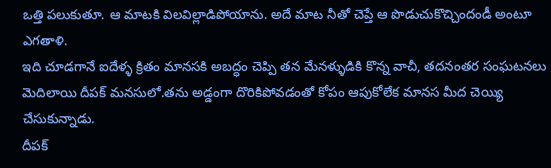ఒత్తి పలుకుతూ. ఆ మాటకి విలవిల్లాడిపోయాను. అదే మాట నీతో చెప్తే ఆ పొడుచుకొచ్చిందండీ అంటూ ఎగతాళి.
ఇది చూడగానే ఐదేళ్ళ క్రితం మానసకి అబద్ధం చెప్పి తన మేనళ్ళుడికి కొన్న వాచీ, తదనంతర సంఘటనలు మెదిలాయి దీపక్ మనసులో.తను అడ్డంగా దొరికిపోవడంతో కోపం ఆపుకోలేక మానస మీద చెయ్యి చేసుకున్నాడు.
దీపక్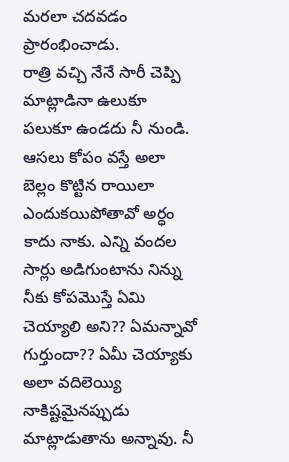మరలా చదవడం ప్రారంభించాడు.
రాత్రి వచ్చి నేనే సారీ చెప్పి మాట్లాడినా ఉలుకూ పలుకూ ఉండదు నీ నుండి. ఆసలు కోపం వస్తే అలా బెల్లం కొట్టిన రాయిలా ఎందుకయిపోతావో అర్ధం కాదు నాకు. ఎన్ని వందల సార్లు అడిగుంటాను నిన్ను నీకు కోపమొస్తే ఏమి చెయ్యాలి అని?? ఏమన్నావో గుర్తుందా?? ఏమీ చెయ్యాకు అలా వదిలెయ్యి నాకిష్టమైనప్పుడు మాట్లాడుతాను అన్నావు. నీ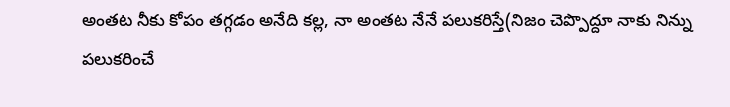అంతట నీకు కోపం తగ్గడం అనేది కల్ల, నా అంతట నేనే పలుకరిస్తే(నిజం చెప్పొద్దూ నాకు నిన్ను పలుకరించే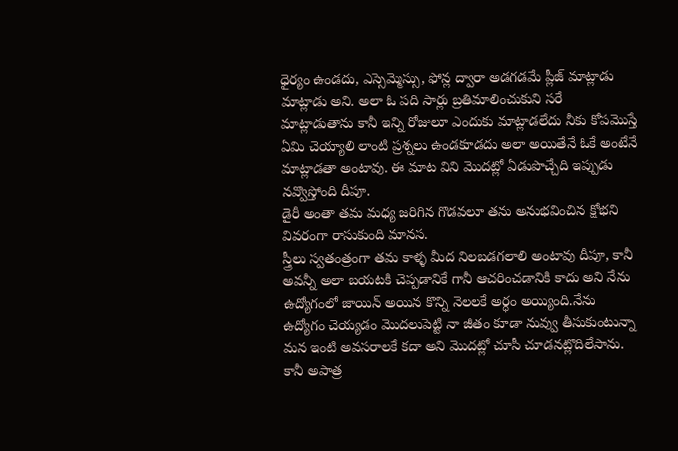ధైర్యం ఉండదు, ఎస్సెమ్మెస్సు, ఫోన్ల ద్వారా అడగడమే ప్లీజ్ మాట్లాడు మాట్లాడు అని. అలా ఓ పది సార్లు బ్రతిమాలించుకుని సరే మాట్లాడుతాను కానీ ఇన్ని రోజులూ ఎందుకు మాట్లాడలేదు నీకు కోపమొస్తే ఏమి చెయ్యాలి లాంటి ప్రశ్నలు ఉండకూడదు అలా అయితేనే ఓకే అంటేనే మాట్లాడతా అంటావు. ఈ మాట విని మొదట్లో ఏడుపొచ్చేది ఇప్పుడు నవ్వొస్తోంది దీపూ.
డైరీ అంతా తమ మధ్య జరిగిన గొడవలూ తను అనుభవించిన క్షోభని వివరంగా రాసుకుంది మానస.
స్త్రీలు స్వతంత్రంగా తమ కాళ్ళ మీద నిలబడగలాలి అంటావు దీపూ, కానీ అవన్నీ అలా బయటకి చెప్పడానికే గానీ ఆచరించడానికి కాదు అని నేను ఉద్యోగంలో జాయిన్ అయిన కొన్ని నెలలకే అర్ధం అయ్యింది.నేను ఉద్యోగం చెయ్యడం మొదలుపెట్టి నా జీతం కూడా నువ్వు తీసుకుంటున్నా మన ఇంటి అవసరాలకే కదా అని మొదట్లో చూసీ చూడనట్లొదిలేసాను. కానీ అపాత్ర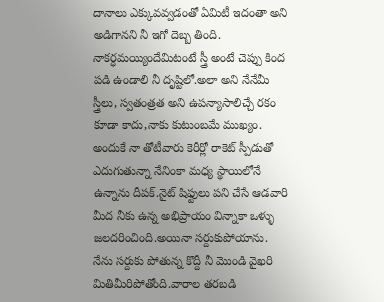దానాలు ఎక్కువవ్వడంతో ఏమిటీ ఇదంతా అని అడిగానని నీ ఇగో దెబ్బ తింది.
నాకర్ధమయ్యిందేమిటంటే స్త్రీ అంటే చెప్పు కింద పడి ఉండాలి నీ దృష్టిలో.అలా అని నేనేమీ స్త్రీలు, స్వతంత్రత అని ఉపన్యాసాలిచ్చే రకం కూడా కాదు,నాకు కుటుంబమే ముఖ్యం. అందుకే నా తోటీవారు కెరీర్లో రాకెట్ స్పీడుతో ఎదుగుతున్నా నేనింకా మధ్య స్థాయిలోనే ఉన్నాను దీపక్.నైట్ షిఫ్టులు పని చేసే ఆడవారి మీద నీకు ఉన్న అభిప్రాయం విన్నాకా ఒళ్ళు జలదరించింది.అయినా సర్దుకుపోయాను.
నేను సర్దుకు పోతున్న కొద్దీ నీ మొండి వైఖరి మితిమీరిపోతోంది.వారాల తరబడి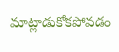మాట్లాడుకోకపోవడం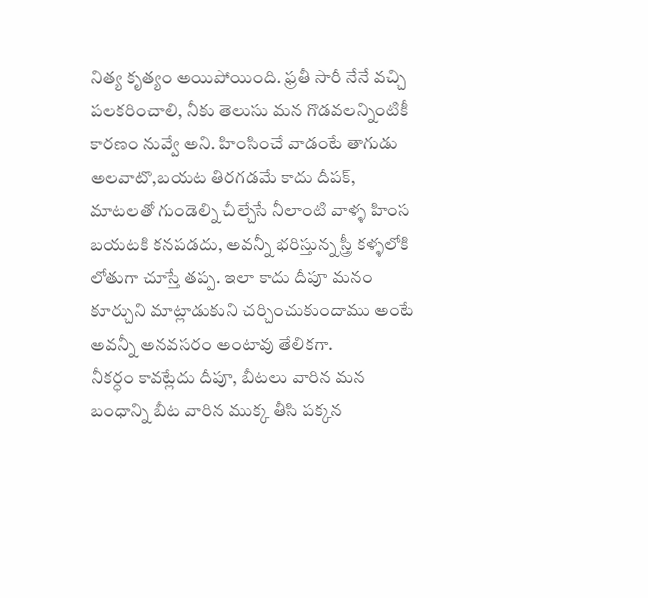నిత్య కృత్యం అయిపోయింది. ఫ్రతీ సారీ నేనే వచ్చి పలకరించాలి, నీకు తెలుసు మన గొడవలన్నింటికీ కారణం నువ్వే అని. హింసించే వాడంటే తాగుడు అలవాటొ,బయట తిరగడమే కాదు దీపక్, మాటలతో గుండెల్ని చీల్చేసే నీలాంటి వాళ్ళ హింస బయటకి కనపడదు, అవన్నీ భరిస్తున్న స్త్రీ కళ్ళలోకి లోతుగా చూస్తే తప్ప. ఇలా కాదు దీపూ మనం కూర్చుని మాట్లాడుకుని చర్చించుకుందాము అంటే అవన్నీ అనవసరం అంటావు తేలికగా.
నీకర్ధం కావట్లేదు దీపూ, బీటలు వారిన మన బంధాన్ని బీట వారిన ముక్క తీసి పక్కన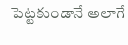పెట్టకుండానే అలాగే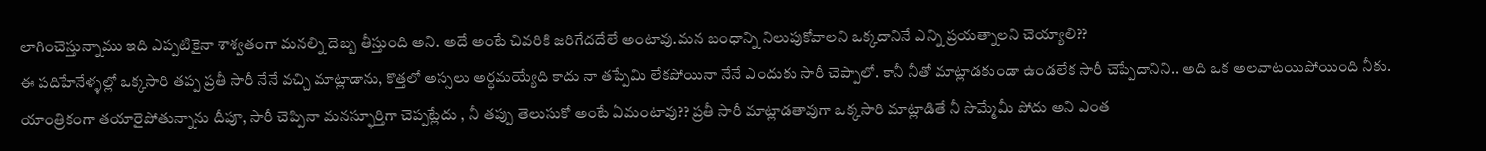లాగించెస్తున్నాము ఇది ఎప్పటికైనా శాశ్వతంగా మనల్ని దెబ్బ తీస్తుంది అని. అదే అంటే చివరికి జరిగేదదేలే అంటావు.మన బంధాన్ని నిలుపుకోవాలని ఒక్కదానినే ఎన్ని ప్రయత్నాలని చెయ్యాలి??
ఈ పదిహేనేళ్ళల్లో ఒక్కసారి తప్ప ప్రతీ సారీ నేనే వచ్చి మాట్లాడాను, కొత్తలో అస్సలు అర్ధమయ్యేది కాదు నా తప్పేమి లేకపోయినా నేనే ఎందుకు సారీ చెప్పాలో. కానీ నీతో మాట్లాడకుండా ఉండలేక సారీ చెప్పేదానిని.. అది ఒక అలవాటయిపోయింది నీకు. యాంత్రికంగా తయారైపోతున్నాను దీపూ, సారీ చెప్పినా మనస్ఫూర్తిగా చెప్పట్లేదు , నీ తప్పు తెలుసుకో అంటే ఏమంటావు?? ప్రతీ సారీ మాట్లాడతావుగా ఒక్కసారి మాట్లాడితే నీ సొమ్మేమీ పోదు అని ఎంత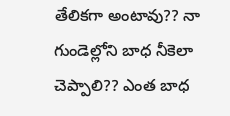తేలికగా అంటావు?? నా గుండెల్లోని బాధ నీకెలా చెప్పాలి?? ఎంత బాధ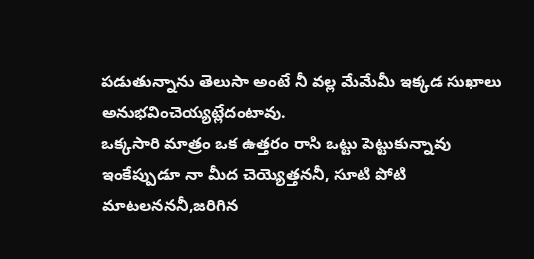పడుతున్నాను తెలుసా అంటే నీ వల్ల మేమేమీ ఇక్కడ సుఖాలు అనుభవించెయ్యట్లేదంటావు.
ఒక్కసారి మాత్రం ఒక ఉత్తరం రాసి ఒట్టు పెట్టుకున్నావు ఇంకేప్పుడూ నా మీద చెయ్యెత్తననీ, సూటి పోటి మాటలనననీ,జరిగిన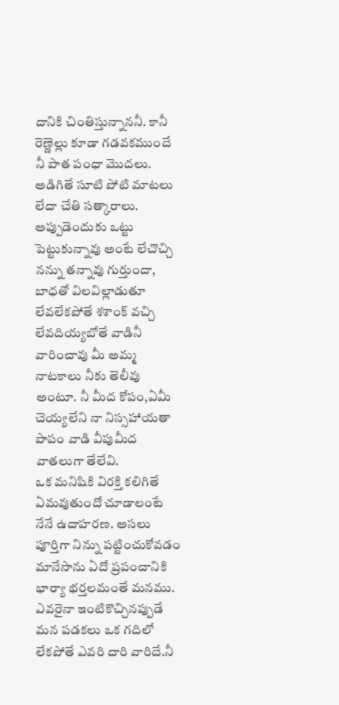దానికి చింతిస్తున్నాననీ. కానీ రెణ్ణెల్లు కూడా గడవకముందే నీ పాత పంధా మొదలు. అడిగితే సూటి పోటి మాటలు లేదా చేతి సత్కారాలు.
అప్పుడెందుకు ఒట్టు పెట్టుకున్నావు అంటే లేచొచ్చి నన్ను తన్నావు గుర్తుందా, బాధతో విలవిల్లాడుతూ లేవలేకపోతే శశాంక్ వచ్చి లేవదియ్యబోతే వాడినీ వారించావు మీ అమ్మ నాటకాలు నీకు తెలీవు అంటూ. నీ మీద కోపం,ఏమీ చెయ్యలేని నా నిస్సహాయతా పాపం వాడి వీపుమీద వాతలుగా తేలేవి.
ఒక మనిషికి విరక్తి కలిగితే ఏమవుతుందో చూడాలంటే నేనే ఉదాహరణ. అసలు పూర్తిగా నిన్ను పట్టించుకోవడం మానేసాను ఏదో ప్రపంచానికి భార్యా భర్తలమంతే మనము. ఎవరైనా ఇంటికొచ్చినప్పుడే మన పడకలు ఒక గదిలో లేకపోతే ఎవరి దారి వారిదే.నీ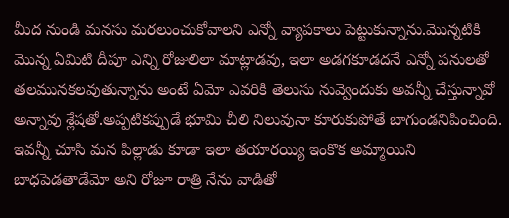మీద నుండి మనసు మరలుంచుకోవాలని ఎన్నో వ్యాపకాలు పెట్టుకున్నాను.మొన్నటికి మొన్న ఏమిటి దీపూ ఎన్ని రోజులిలా మాట్లాడవు, ఇలా అడగకూడదనే ఎన్నో పనులతో తలమునకలవుతున్నాను అంటే ఏమో ఎవరికి తెలుసు నువ్వెందుకు అవన్నీ చేస్తున్నావో అన్నావు శ్లేషతో.అప్పటికప్పుడే భూమి చీలి నిలువునా కూరుకుపోతే బాగుండనిపించింది.
ఇవన్నీ చూసి మన పిల్లాడు కూడా ఇలా తయారయ్యి ఇంకొక అమ్మాయిని బాధపెడతాడేమో అని రోజూ రాత్రి నేను వాడితో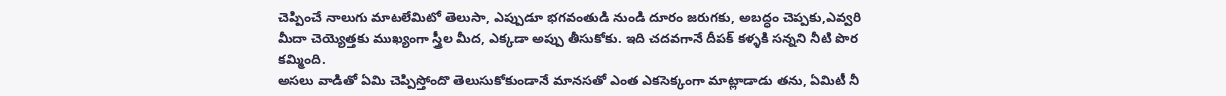చెప్పించే నాలుగు మాటలేమిటో తెలుసా, ఎప్పుడూ భగవంతుడి నుండి దూరం జరుగకు, అబద్ధం చెప్పకు,ఎవ్వరి మీదా చెయ్యెత్తకు ముఖ్యంగా స్త్రీల మీద, ఎక్కడా అప్పు తీసుకోకు. ఇది చదవగానే దీపక్ కళ్ళకి సన్నని నీటి పొర కమ్మింది.
అసలు వాడితో ఏమి చెప్పిస్తోందొ తెలుసుకోకుండానే మానసతో ఎంత ఎకసెక్కంగా మాట్లాడాడు తను, ఏమిటీ నీ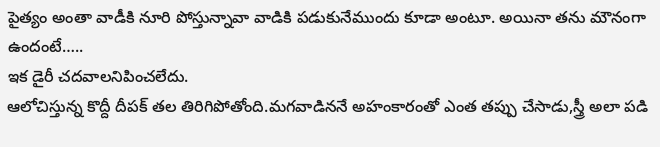పైత్యం అంతా వాడీకి నూరి పోస్తున్నావా వాడికి పడుకునేముందు కూడా అంటూ. అయినా తను మౌనంగా ఉందంటే…..
ఇక డైరీ చదవాలనిపించలేదు.
ఆలోచిస్తున్న కొద్దీ దీపక్ తల తిరిగిపోతోంది.మగవాడిననే అహంకారంతో ఎంత తప్పు చేసాడు,స్త్రీ అలా పడి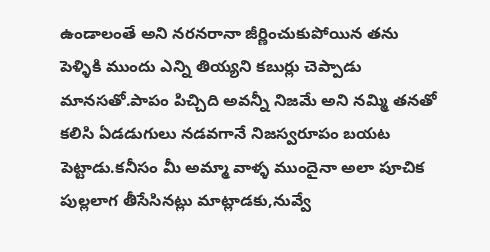ఉండాలంతే అని నరనరానా జీర్ణించుకుపోయిన తను పెళ్ళికి ముందు ఎన్ని తియ్యని కబుర్లు చెప్పాడు మానసతో.పాపం పిచ్చిది అవన్నీ నిజమే అని నమ్మి తనతో కలిసి ఏడడుగులు నడవగానే నిజస్వరూపం బయట పెట్టాడు.కనీసం మీ అమ్మా వాళ్ళ ముందైనా అలా పూచిక పుల్లలాగ తీసేసినట్లు మాట్లాడకు,నువ్వే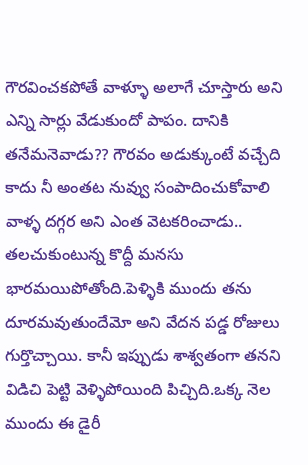గౌరవించకపోతే వాళ్ళూ అలాగే చూస్తారు అని ఎన్ని సార్లు వేడుకుందో పాపం. దానికి తనేమనెవాడు?? గౌరవం అడుక్కుంటే వచ్చేది కాదు నీ అంతట నువ్వు సంపాదించుకోవాలి వాళ్ళ దగ్గర అని ఎంత వెటకరించాడు..
తలచుకుంటున్న కొద్దీ మనసు భారమయిపోతోంది.పెళ్ళికి ముందు తను దూరమవుతుందేమో అని వేదన పడ్డ రోజులు గుర్తొచ్చాయి. కానీ ఇప్పుడు శాశ్వతంగా తనని విడిచి పెట్టి వెళ్ళిపోయింది పిచ్చిది.ఒక్క నెల ముందు ఈ డైరీ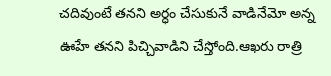చదివుంటే తనని అర్ధం చేసుకునే వాడినేమో అన్న ఊహే తనని పిచ్చివాడిని చేస్తోంది.ఆఖరు రాత్రి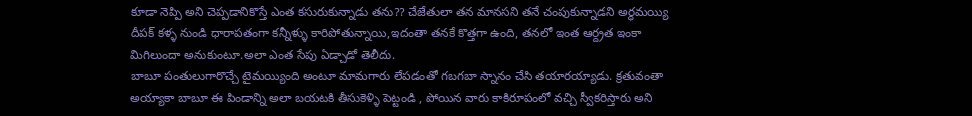కూడా నెప్పి అని చెప్పడానికొస్తే ఎంత కసురుకున్నాడు తను?? చేజేతులా తన మానసని తనే చంపుకున్నాడని అర్ధమయ్యి దీపక్ కళ్ళ నుండి ధారాపతంగా కన్నీళ్ళు కారిపోతున్నాయి,ఇదంతా తనకే కొత్తగా ఉంది, తనలో ఇంత ఆర్ద్రత ఇంకా మిగిలుందా అనుకుంటూ.అలా ఎంత సేపు ఏడ్చాడో తెలీదు.
బాబూ పంతులుగారొచ్చే టైమయ్యింది అంటూ మామగారు లేపడంతో గబగబా స్నానం చేసి తయారయ్యాడు. క్రతువంతా అయ్యాకా బాబూ ఈ పిండాన్ని అలా బయటకి తీసుకెళ్ళి పెట్టండి , పోయిన వారు కాకిరూపంలో వచ్చి స్వీకరిస్తారు అని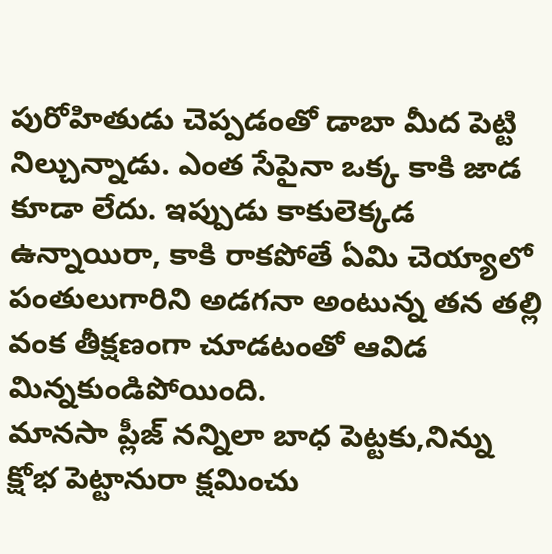పురోహితుడు చెప్పడంతో డాబా మీద పెట్టి నిల్చున్నాడు. ఎంత సేపైనా ఒక్క కాకి జాడ కూడా లేదు. ఇప్పుడు కాకులెక్కడ ఉన్నాయిరా, కాకి రాకపోతే ఏమి చెయ్యాలో పంతులుగారిని అడగనా అంటున్న తన తల్లి వంక తీక్షణంగా చూడటంతో ఆవిడ మిన్నకుండిపోయింది.
మానసా ప్లీజ్ నన్నిలా బాధ పెట్టకు,నిన్ను క్షోభ పెట్టానురా క్షమించు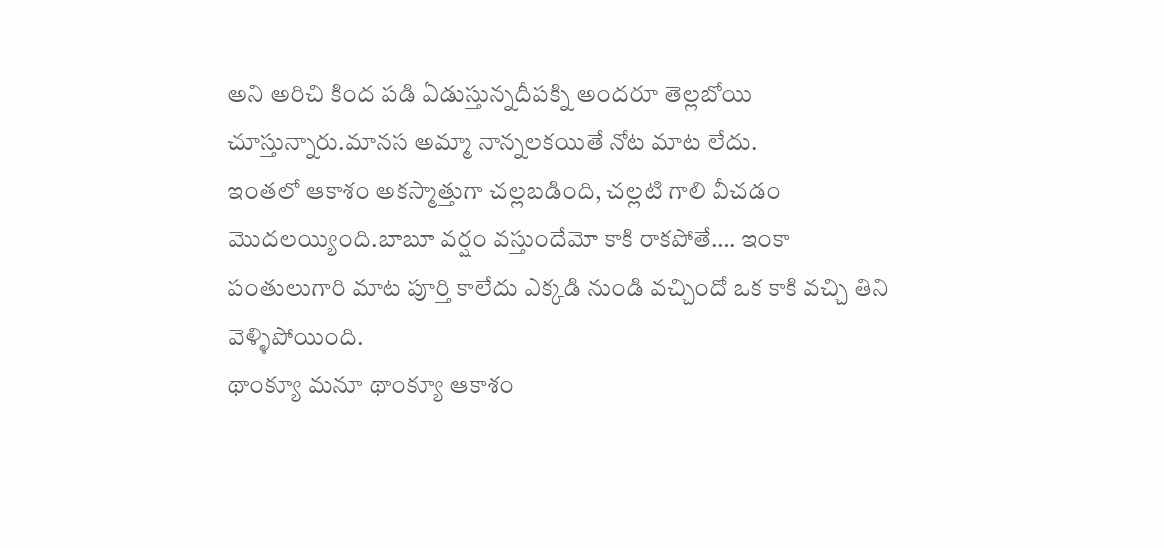అని అరిచి కింద పడి ఏడుస్తున్నదీపక్ని అందరూ తెల్లబోయి చూస్తున్నారు.మానస అమ్మా నాన్నలకయితే నోట మాట లేదు.
ఇంతలో ఆకాశం అకస్మాత్తుగా చల్లబడింది, చల్లటి గాలి వీచడం మొదలయ్యింది.బాబూ వర్షం వస్తుందేమో కాకి రాకపోతే…. ఇంకా పంతులుగారి మాట పూర్తి కాలేదు ఎక్కడి నుండి వచ్చిందో ఒక కాకి వచ్చి తిని వెళ్ళిపోయింది.
థాంక్యూ మనూ థాంక్యూ ఆకాశం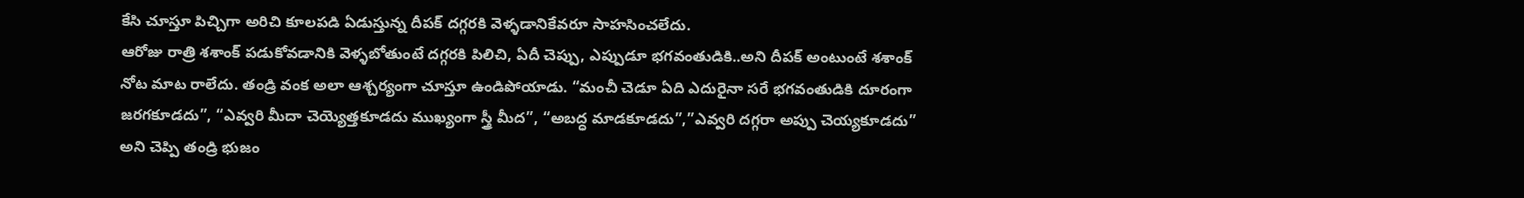కేసి చూస్తూ పిచ్చిగా అరిచి కూలపడి ఏడుస్తున్న దీపక్ దగ్గరకి వెళ్ళడానికేవరూ సాహసించలేదు.
ఆరోజు రాత్రి శశాంక్ పడుకోవడానికి వెళ్ళబోతుంటే దగ్గరకి పిలిచి, ఏదీ చెప్పు, ఎప్పుడూ భగవంతుడికి..అని దీపక్ అంటుంటే శశాంక్ నోట మాట రాలేదు. తండ్రి వంక అలా ఆశ్చర్యంగా చూస్తూ ఉండిపోయాడు. “మంచీ చెడూ ఏది ఎదురైనా సరే భగవంతుడికి దూరంగా జరగకూడదు”, “ఎవ్వరి మీదా చెయ్యెత్తకూడదు ముఖ్యంగా స్త్రీ మీద”, “అబద్ధ మాడకూడదు”,”ఎవ్వరి దగ్గరా అప్పు చెయ్యకూడదు” అని చెప్పి తండ్రి భుజం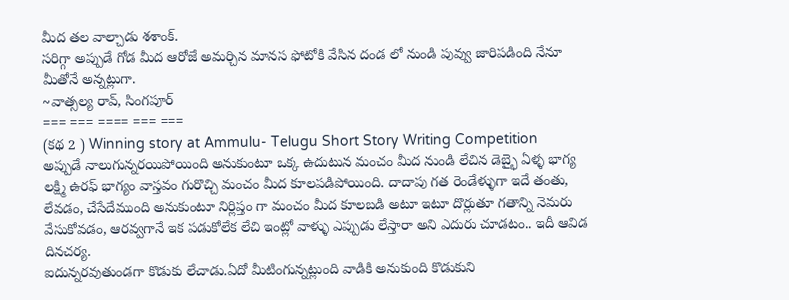మీద తల వాల్చాడు శశాంక్.
సరిగ్గా అప్పుడే గోడ మీద ఆరోజే అమర్చిన మానస ఫోటోకి వేసిన దండ లో నుండి పువ్వు జారిపడింది నేనూ మీతోనే అన్నట్లుగా.
~వాత్సల్య రావ్, సింగపూర్
=== === ==== === ===
(కథ 2 ) Winning story at Ammulu- Telugu Short Story Writing Competition
అప్పుడే నాలుగున్నరయిపోయింది అనుకుంటూ ఒక్క ఉదుటున మంచం మీద నుండి లేచిన డెబ్భై ఏళ్ళ భాగ్య లక్ష్మి ఉరఫ్ భాగ్యం వాస్తవం గురొచ్చి మంచం మీద కూలపడిపోయింది. దాదాపు గత రెండేళ్ళుగా ఇదే తంతు, లేవడం, చేసేదేముంది అనుకుంటూ నిర్లిప్తం గా మంచం మీద కూలబడి అటూ ఇటూ దొర్లుతూ గతాన్ని నెమరు వేసుకోవడం, ఆరవ్వగానే ఇక పడుకోలేక లేచి ఇంట్లో వాళ్ళు ఎప్పుడు లేస్తారా అని ఎదురు చూడటం.. ఇదీ ఆవిడ దినచర్య.
ఐదున్నరవుతుండగా కొడుకు లేచాడు.ఏదో మీటింగున్నట్లుంది వాడికి అనుకుంది కొడుకుని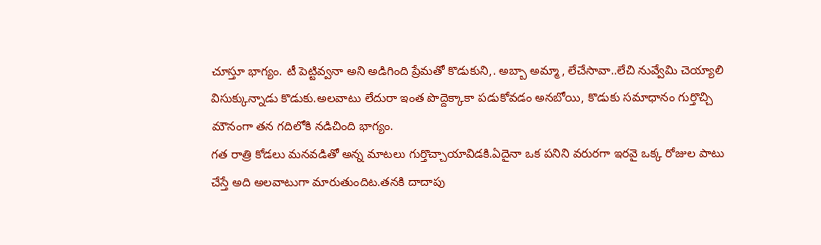చూస్తూ భాగ్యం. టీ పెట్టివ్వనా అని అడిగింది ప్రేమతో కొడుకుని,. అబ్బా అమ్మా, లేచేసావా..లేచి నువ్వేమి చెయ్యాలి విసుక్కున్నాడు కొడుకు.అలవాటు లేదురా ఇంత పొద్దెక్కాకా పడుకోవడం అనబోయి, కొడుకు సమాధానం గుర్తొచ్చి మౌనంగా తన గదిలోకి నడిచింది భాగ్యం.
గత రాత్రి కోడలు మనవడితో అన్న మాటలు గుర్తొచ్చాయావిడకి.ఏదైనా ఒక పనిని వరురగా ఇరవై ఒక్క రోజుల పాటు చేస్తే అది అలవాటుగా మారుతుందిట.తనకి దాదాపు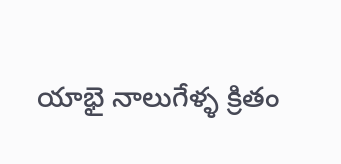యాభై నాలుగేళ్ళ క్రితం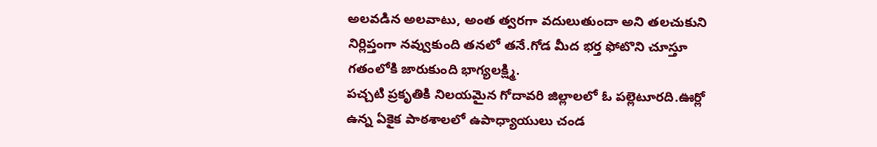అలవడిన అలవాటు, అంత త్వరగా వదులుతుందా అని తలచుకుని నిర్లిప్తంగా నవ్వుకుంది తనలో తనే.గోడ మీద భర్త ఫోటొని చూస్తూ గతంలోకి జారుకుంది భాగ్యలక్ష్మి.
పచ్చటి ప్రకృతికి నిలయమైన గోదావరి జిల్లాలలో ఓ పల్లెటూరది.ఊర్లో ఉన్న ఏకైక పాఠశాలలో ఉపాధ్యాయులు చండ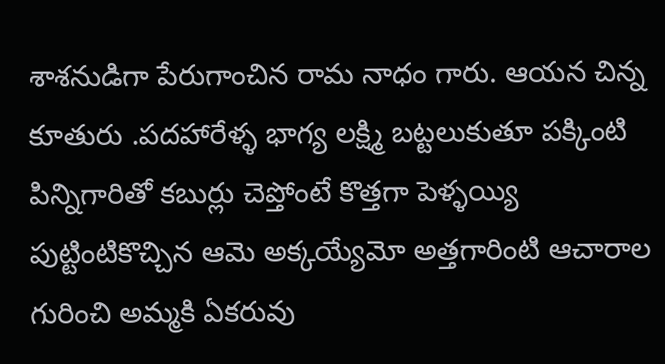శాశనుడిగా పేరుగాంచిన రామ నాధం గారు. ఆయన చిన్న కూతురు .పదహారేళ్ళ భాగ్య లక్ష్మి బట్టలుకుతూ పక్కింటి పిన్నిగారితో కబుర్లు చెప్తోంటే కొత్తగా పెళ్ళయ్యి పుట్టింటికొచ్చిన ఆమె అక్కయ్యేమో అత్తగారింటి ఆచారాల గురించి అమ్మకి ఏకరువు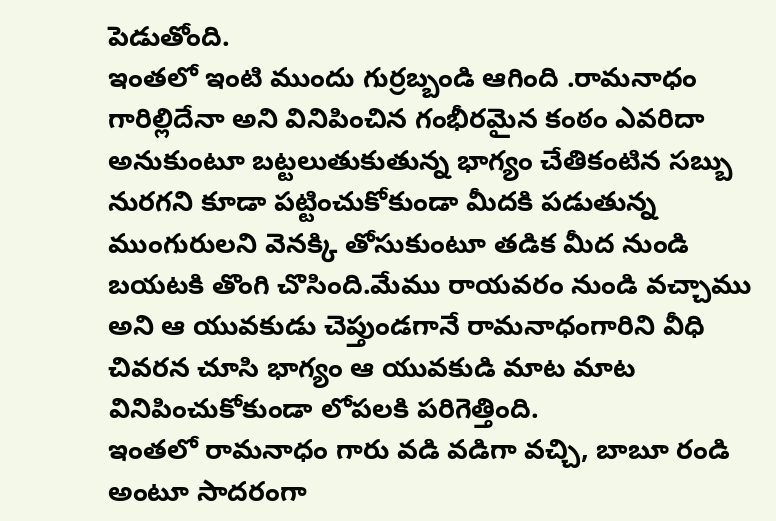పెడుతోంది.
ఇంతలో ఇంటి ముందు గుర్రబ్బండి ఆగింది .రామనాధం గారిల్లిదేనా అని వినిపించిన గంభీరమైన కంఠం ఎవరిదా అనుకుంటూ బట్టలుతుకుతున్న భాగ్యం చేతికంటిన సబ్బు నురగని కూడా పట్టించుకోకుండా మీదకి పడుతున్న ముంగురులని వెనక్కి తోసుకుంటూ తడిక మీద నుండి బయటకి తొంగి చొసింది.మేము రాయవరం నుండి వచ్చాము అని ఆ యువకుడు చెప్తుండగానే రామనాధంగారిని వీధి చివరన చూసి భాగ్యం ఆ యువకుడి మాట మాట వినిపించుకోకుండా లోపలకి పరిగెత్తింది.
ఇంతలో రామనాధం గారు వడి వడిగా వచ్చి, బాబూ రండి అంటూ సాదరంగా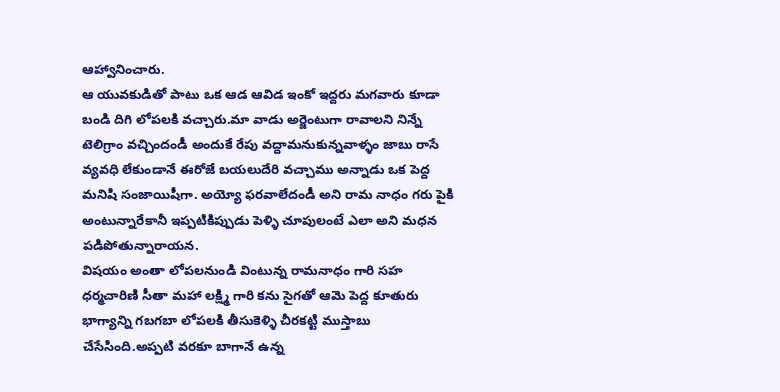ఆహ్వానించారు.
ఆ యువకుడితో పాటు ఒక ఆడ ఆవిడ ఇంకో ఇద్దరు మగవారు కూడా బండి దిగి లోపలకి వచ్చారు.మా వాడు అర్జెంటుగా రావాలని నిన్నే టెలిగ్రాం వచ్చిందండీ అందుకే రేపు వద్దామనుకున్నవాళ్ళం జాబు రాసే వ్యవధి లేకుండానే ఈరోజే బయలుదేరి వచ్చాము అన్నాడు ఒక పెద్ద మనిషి సంజాయిషీగా. అయ్యో ఫరవాలేదండీ అని రామ నాధం గరు పైకి అంటున్నారేకానీ ఇప్పటికిప్పుడు పెళ్ళి చూపులంటే ఎలా అని మధన పడిపోతున్నారాయన.
విషయం అంతా లోపలనుండి వింటున్న రామనాధం గారి సహ ధర్మచారిణి సీతా మహా లక్ష్మి గారి కను సైగతో ఆమె పెద్ద కూతురు భాగ్యాన్ని గబగబా లోపలకి తీసుకెళ్ళి చీరకట్టి ముస్తాబు చేసేసింది.అప్పటి వరకూ బాగానే ఉన్న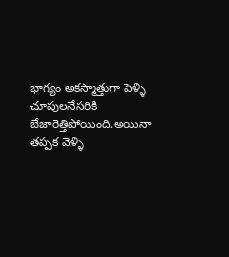భాగ్యం అకస్మాత్తుగా పెళ్ళి చూపులనేసరికి బేజారెత్తిపోయింది.అయినా తప్పక వెళ్ళి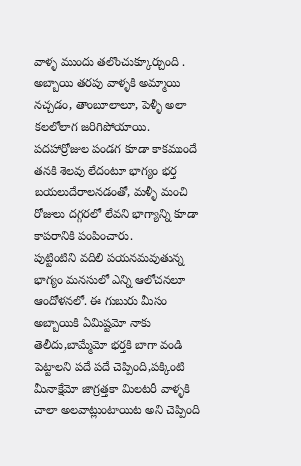వాళ్ళ ముందు తలొంచుక్కూర్చుంది .
అబ్బాయి తరపు వాళ్ళకి అమ్మాయి నచ్చడం, తాంబూలాలూ, పెళ్ళీ అలా కలలోలాగ జరిగిపోయాయి.
పదహార్రోజుల పండగ కూడా కాకముందే తనకి శెలవు లేదంటూ భాగ్యం భర్త బయలుదేరాలనడంతో, మళ్ళీ మంచి రోజులు దగ్గరలో లేవని భాగ్యాన్ని కూడా కాపరానికి పంపించారు.
పుట్టింటిని వదిలి పయనమవుతున్న భాగ్యం మనసులో ఎన్ని ఆలోచనలూ ఆందోళనలో. ఈ గుబురు మీసం అబ్బాయికి ఏమిష్టమో నాకు తెలీదు,బామ్మేమో భర్తకి బాగా వండి పెట్టాలని పదే పదే చెప్పింది,పక్కింటి మీనాక్షేమో జాగ్రత్తకా మిలటరీ వాళ్ళకి చాలా అలవాట్లుంటాయిట అని చెప్పింది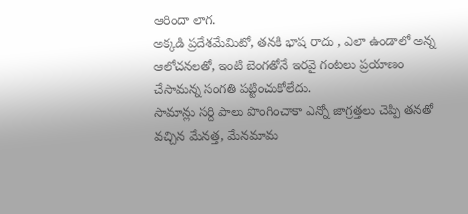ఆరిందా లాగ.
అక్కడి ప్రదేశమేమిటో, తనకి భాష రాదు , ఎలా ఉండాలో అన్న ఆలోచనలతో, ఇంటి బెంగతోనే ఇరవై గంటలు ప్రయాణం చేసామన్న సంగతి పట్టించుకోలేదు.
సామాన్లు సర్ది పాలు పొంగించాకా ఎన్నో జాగ్రత్తలు చెప్పి తనతో వచ్చిన మేనత్త, మేనమామ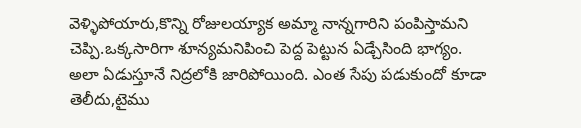వెళ్ళిపోయారు,కొన్ని రోజులయ్యాక అమ్మా నాన్నగారిని పంపిస్తామని చెప్పి.ఒక్కసారిగా శూన్యమనిపించి పెద్ద పెట్టున ఏడ్చేసింది భాగ్యం. అలా ఏడుస్తూనే నిద్రలోకి జారిపోయింది. ఎంత సేపు పడుకుందో కూడా తెలీదు,టైము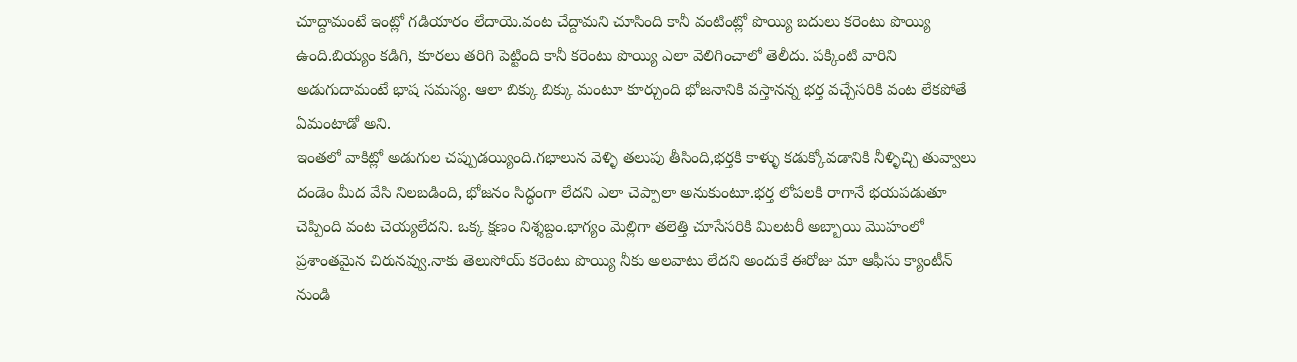చూద్దామంటే ఇంట్లో గడియారం లేదాయె.వంట చేద్దామని చూసింది కానీ వంటింట్లో పొయ్యి బదులు కరెంటు పొయ్యి ఉంది.బియ్యం కడిగి, కూరలు తరిగి పెట్టింది కానీ కరెంటు పొయ్యి ఎలా వెలిగించాలో తెలీదు. పక్కింటి వారిని అడుగుదామంటే భాష సమస్య. ఆలా బిక్కు బిక్కు మంటూ కూర్చుంది భోజనానికి వస్తానన్న భర్త వచ్చేసరికి వంట లేకపోతే ఏమంటాడో అని.
ఇంతలో వాకిట్లో అడుగుల చప్పుడయ్యింది.గభాలున వెళ్ళి తలుపు తీసింది,భర్తకి కాళ్ళు కడుక్కోవడానికి నీళ్ళిచ్చి తువ్వాలు దండెం మీద వేసి నిలబడింది, భోజనం సిద్ధంగా లేదని ఎలా చెప్పాలా అనుకుంటూ.భర్త లోపలకి రాగానే భయపడుతూ చెప్పింది వంట చెయ్యలేదని. ఒక్క క్షణం నిశ్శబ్దం.భాగ్యం మెల్లిగా తలెత్తి చూసేసరికి మిలటరీ అబ్బాయి మొహంలో ప్రశాంతమైన చిరునవ్వు.నాకు తెలుసోయ్ కరెంటు పొయ్యి నీకు అలవాటు లేదని అందుకే ఈరోజు మా ఆఫీసు క్యాంటీన్ నుండి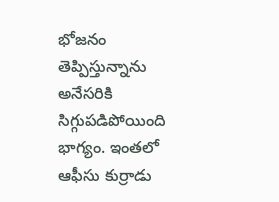భోజనం తెప్పిస్తున్నాను అనేసరికి సిగ్గుపడిపోయింది భాగ్యం. ఇంతలో ఆఫీసు కుర్రాడు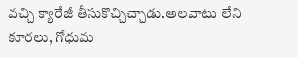వచ్చి క్యారేజీ తీసుకొచ్చిచ్చాడు.అలవాటు లేని కూరలు, గోధుమ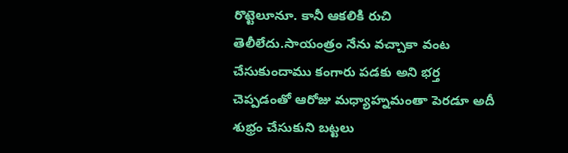రొట్టెలూనూ. కానీ ఆకలికి రుచి తెలీలేదు.సాయంత్రం నేను వచ్చాకా వంట చేసుకుందాము కంగారు పడకు అని భర్త చెప్పడంతో ఆరోజు మధ్యాహ్నమంతా పెరడూ అదీ శుభ్రం చేసుకుని బట్టలు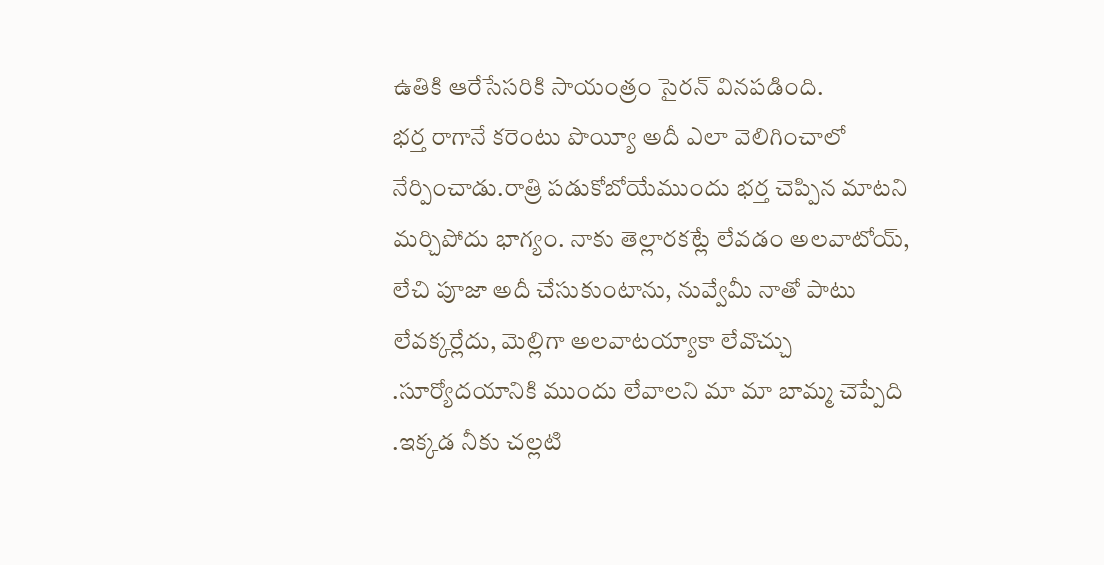ఉతికి ఆరేసేసరికి సాయంత్రం సైరన్ వినపడింది.
భర్త రాగానే కరెంటు పొయ్యీ అదీ ఎలా వెలిగించాలో నేర్పించాడు.రాత్రి పడుకోబోయేముందు భర్త చెప్పిన మాటని మర్చిపోదు భాగ్యం. నాకు తెల్లారకట్లే లేవడం అలవాటోయ్, లేచి పూజా అదీ చేసుకుంటాను, నువ్వేమీ నాతో పాటు లేవక్కర్లేదు, మెల్లిగా అలవాటయ్యాకా లేవొచ్చు .సూర్యోదయానికి ముందు లేవాలని మా మా బామ్మ చెప్పేది .ఇక్కడ నీకు చల్లటి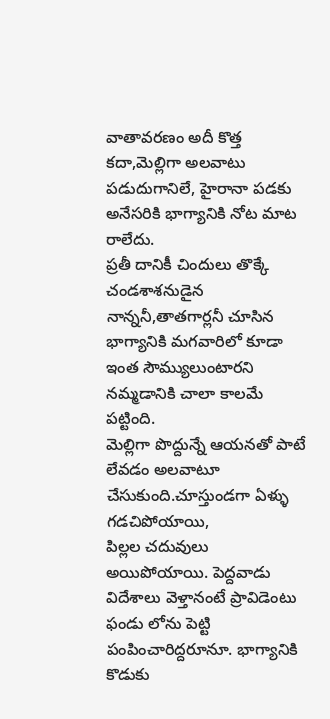వాతావరణం అదీ కొత్త కదా,మెల్లిగా అలవాటు పడుదుగానిలే, హైరానా పడకు అనేసరికి భాగ్యానికి నోట మాట రాలేదు.
ప్రతీ దానికీ చిందులు తొక్కే చండశాశనుడైన నాన్ననీ,తాతగార్లనీ చూసిన భాగ్యానికి మగవారిలో కూడా ఇంత సౌమ్యులుంటారని నమ్మడానికి చాలా కాలమే పట్టింది.
మెల్లిగా పొద్దున్నే ఆయనతో పాటే లేవడం అలవాటూ చేసుకుంది.చూస్తుండగా ఏళ్ళు గడచిపోయాయి,
పిల్లల చదువులు అయిపోయాయి. పెద్దవాడు విదేశాలు వెళ్తానంటే ప్రావిడెంటు ఫండు లోను పెట్టి పంపించారిద్దరూనూ. భాగ్యానికి కొడుకు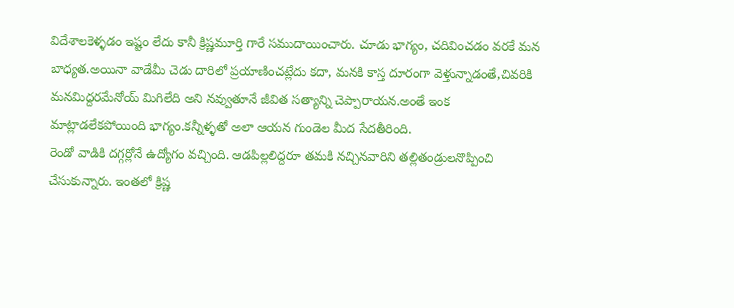విదేశాలకెళ్ళడం ఇష్టం లేదు కానీ క్రిష్ణమూర్తి గారే సముదాయించారు. చూడు భాగ్యం, చదివించడం వరకే మన బాధ్యత.అయినా వాడేమీ చెడు దారిలో ప్రయాణించట్లేదు కదా, మనకి కాస్త దూరంగా వెళ్తున్నాడంతే,చివరికి మనమిద్దరమేనోయ్ మిగిలేది అని నవ్వుతూనే జీవిత సత్యాన్ని చెప్పారాయన.అంతే ఇంక మాట్లాడలేకపోయింది భాగ్యం.కన్నీళ్ళతో అలా ఆయన గుండెల మీద సేదతీరింది.
రెండో వాడికి దగ్గర్లోనే ఉద్యోగం వచ్చింది. ఆడపిల్లలిద్దరూ తమకి నచ్చినవారిని తల్లితండ్రులనొప్పించి చేసుకున్నారు. ఇంతలో క్రిష్ణ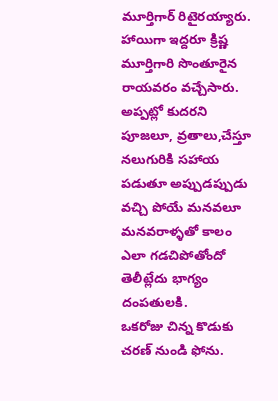మూర్తిగార్ రిటైరయ్యారు. హాయిగా ఇద్దరూ క్రిష్ణ మూర్తిగారి సొంతూరైన రాయవరం వచ్చేసారు.
అప్పట్లో కుదరని పూజలూ, వ్రతాలు,చేస్తూ నలుగురికి సహాయ పడుతూ అప్పుడప్పుడు వచ్చి పోయే మనవలూ మనవరాళ్ళతో కాలం ఎలా గడచిపోతోందో తెలీట్లేదు భాగ్యం దంపతులకి.
ఒకరోజు చిన్న కొడుకు చరణ్ నుండి ఫోను.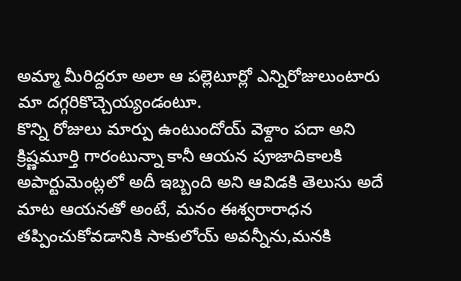అమ్మా మీరిద్దరూ అలా ఆ పల్లెటూర్లో ఎన్నిరోజులుంటారు మా దగ్గరికొచ్చెయ్యండంటూ.
కొన్ని రోజులు మార్పు ఉంటుందోయ్ వెళ్దాం పదా అని క్రిష్ణమూర్తి గారంటున్నా కానీ ఆయన పూజాదికాలకి అపార్టుమెంట్లలో అదీ ఇబ్బంది అని ఆవిడకి తెలుసు అదే మాట ఆయనతో అంటే, మనం ఈశ్వరారాధన తప్పించుకోవడానికి సాకులోయ్ అవన్నీను,మనకి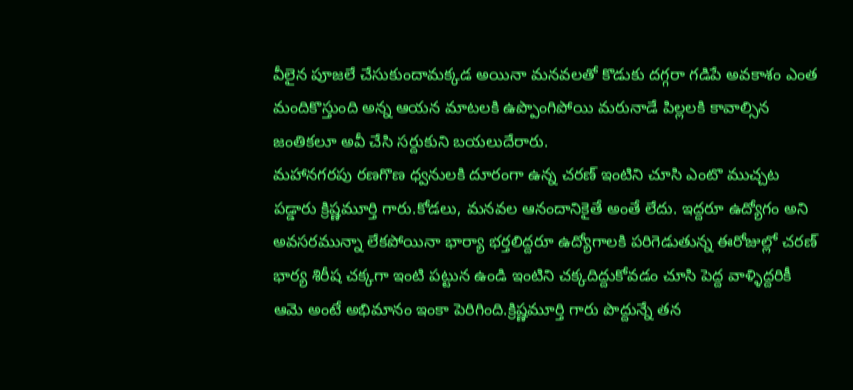వీలైన పూజలే చేసుకుందామక్కడ అయినా మనవలతో కొడుకు దగ్గరా గడిపే అవకాశం ఎంత మందికొస్తుంది అన్న ఆయన మాటలకి ఉప్పొంగిపోయి మరునాడే పిల్లలకి కావాల్సిన జంతికలూ అవీ చేసి సర్దుకుని బయలుదేరారు.
మహానగరపు రణగొణ ధ్వనులకి దూరంగా ఉన్న చరణ్ ఇంటిని చూసి ఎంటొ ముచ్చట పడ్డారు క్రిష్ణమూర్తి గారు.కోడలు, మనవల ఆనందానికైతే అంతే లేదు. ఇద్దరూ ఉద్యోగం అని అవసరమున్నా లేకపోయినా భార్యా భర్తలిద్దరూ ఉద్యోగాలకి పరిగెడుతున్న ఈరోజుల్లో చరణ్ భార్య శిరీష చక్కగా ఇంటి పట్టున ఉండి ఇంటిని చక్కదిద్దుకోవడం చూసి పెద్ద వాళ్ళిద్దరికీ ఆమె అంటే అభిమానం ఇంకా పెరిగింది.క్రిష్ణమూర్తి గారు పొద్దున్నే తన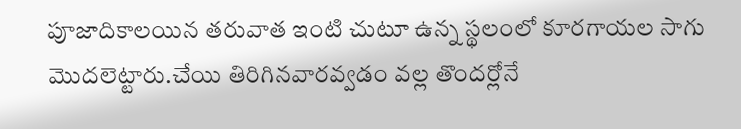పూజాదికాలయిన తరువాత ఇంటి చుటూ ఉన్న స్థలంలో కూరగాయల సాగు మొదలెట్టారు.చేయి తిరిగినవారవ్వడం వల్ల తొందర్లోనే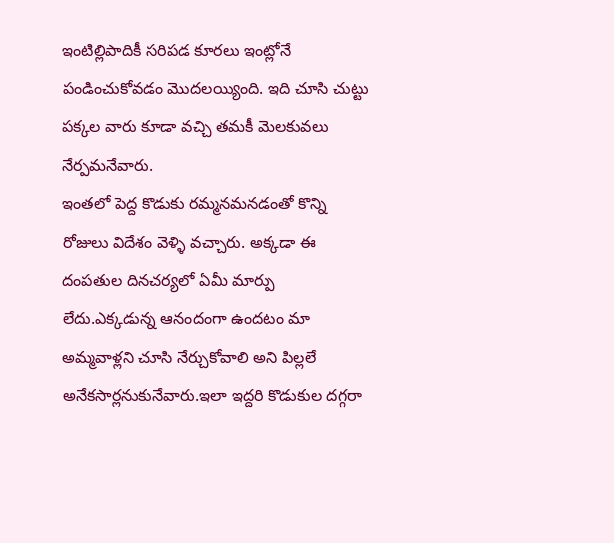ఇంటిల్లిపాదికీ సరిపడ కూరలు ఇంట్లోనే పండించుకోవడం మొదలయ్యింది. ఇది చూసి చుట్టు పక్కల వారు కూడా వచ్చి తమకీ మెలకువలు నేర్పమనేవారు.
ఇంతలో పెద్ద కొడుకు రమ్మనమనడంతో కొన్ని రోజులు విదేశం వెళ్ళి వచ్చారు. అక్కడా ఈ దంపతుల దినచర్యలో ఏమీ మార్పు లేదు.ఎక్కడున్న ఆనందంగా ఉందటం మా అమ్మవాళ్లని చూసి నేర్చుకోవాలి అని పిల్లలే అనేకసార్లనుకునేవారు.ఇలా ఇద్దరి కొడుకుల దగ్గరా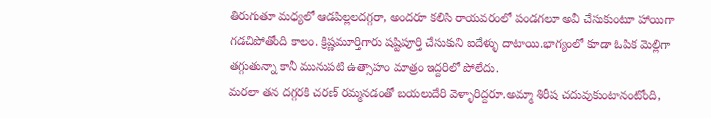తిరుగుతూ మధ్యలో ఆడపిల్లలదగ్గరా, అందరూ కలిసి రాయవరంలో పండగలూ అవీ చేసుకుంటూ హాయిగా గడచిపోతోంది కాలం. క్రిష్ణమూర్తిగారు షష్టిపూర్తి చేసుకుని ఐదేళ్ళు దాటాయి.భాగ్యంలో కూడా ఓపిక మెల్లిగా తగ్గుతున్నా కానీ మునుపటి ఉత్సాహం మాత్రం ఇద్దరిలో పోలేదు.
మరలా తన దగ్గరకి చరణ్ రమ్మనడంతో బయలుదేరి వెళ్ళారిద్దరూ.అమ్మా శిరీష చదువుకుంటానంటోంది,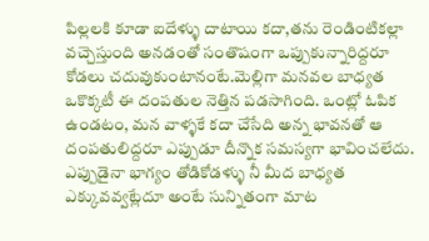పిల్లలకి కూడా ఐదేళ్ళు దాటాయి కదా,తను రెండింటికల్లా వచ్చెస్తుంది అనడంతో సంతొషంగా ఒప్పుకున్నారిద్దరూ కోడలు చదువుకుంటానంటే.మెల్లిగా మనవల బాధ్యత ఒకొక్కటీ ఈ దంపతుల నెత్తిన పడసాగింది. ఒంట్లో ఓపిక ఉండటం, మన వాళ్ళకే కదా చేసేది అన్న భావనతో ఆ దంపతులిద్దరూ ఎప్పుడూ దీన్నొక సమస్యగా భావించలేదు.
ఎప్పుడైనా భాగ్యం తోడికోడళ్ళు నీ మీద బాధ్యత ఎక్కువవ్వట్లేదూ అంటే సున్నితంగా మాట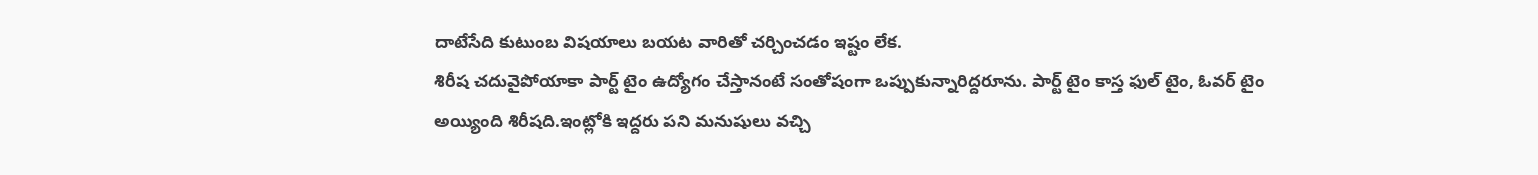దాటేసేది కుటుంబ విషయాలు బయట వారితో చర్చించడం ఇష్టం లేక.
శిరీష చదువైపోయాకా పార్ట్ టైం ఉద్యోగం చేస్తానంటే సంతోషంగా ఒప్పుకున్నారిద్దరూను. పార్ట్ టైం కాస్త ఫుల్ టైం, ఓవర్ టైం అయ్యింది శిరీషది.ఇంట్లోకి ఇద్దరు పని మనుషులు వచ్చి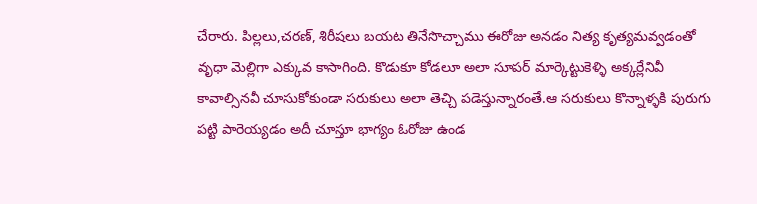చేరారు. పిల్లలు,చరణ్, శిరీషలు బయట తినేసొచ్చాము ఈరోజు అనడం నిత్య కృత్యమవ్వడంతో వృధా మెల్లిగా ఎక్కువ కాసాగింది. కొడుకూ కోడలూ అలా సూపర్ మార్కెట్టుకెళ్ళి అక్కర్లేనివీ కావాల్సినవీ చూసుకోకుండా సరుకులు అలా తెచ్చి పడెస్తున్నారంతే.ఆ సరుకులు కొన్నాళ్ళకి పురుగు పట్టి పారెయ్యడం అదీ చూస్తూ భాగ్యం ఓరోజు ఉండ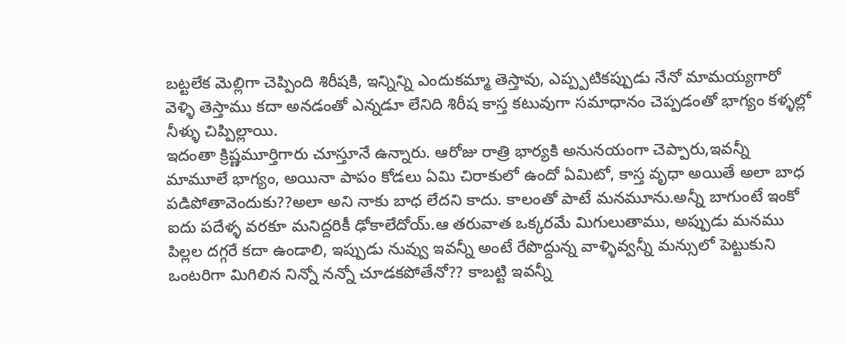బట్టలేక మెల్లిగా చెప్పింది శిరీషకి, ఇన్నిన్ని ఎందుకమ్మా తెస్తావు, ఎప్ప్పటికప్పుడు నేనో మామయ్యగారో వెళ్ళి తెస్తాము కదా అనడంతో ఎన్నడూ లేనిది శిరీష కాస్త కటువుగా సమాధానం చెప్పడంతో భాగ్యం కళ్ళల్లో నీళ్ళు చిప్పిల్లాయి.
ఇదంతా క్రిష్ణమూర్తిగారు చూస్తూనే ఉన్నారు. ఆరోజు రాత్రి భార్యకి అనునయంగా చెప్పారు,ఇవన్నీ మామూలే భాగ్యం, అయినా పాపం కోడలు ఏమి చిరాకులో ఉందో ఏమిటో, కాస్త వృధా అయితే అలా బాధ పడిపోతావెందుకు??అలా అని నాకు బాధ లేదని కాదు. కాలంతో పాటే మనమూను.అన్నీ బాగుంటే ఇంకో ఐదు పదేళ్ళ వరకూ మనిద్దరికీ ఢోకాలేదోయ్.ఆ తరువాత ఒక్కరమే మిగులుతాము, అప్పుడు మనము పిల్లల దగ్గరే కదా ఉండాలి, ఇప్పుడు నువ్వు ఇవన్నీ అంటే రేపొద్దున్న వాళ్ళివ్వన్నీ మన్సులో పెట్టుకుని ఒంటరిగా మిగిలిన నిన్నో నన్నో చూడకపోతేనో?? కాబట్టి ఇవన్నీ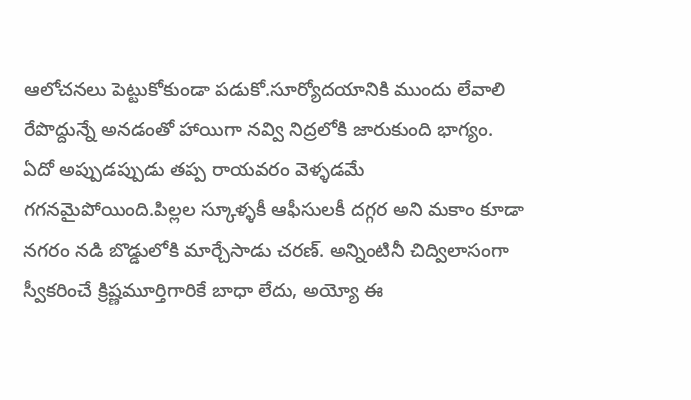ఆలోచనలు పెట్టుకోకుండా పడుకో.సూర్యోదయానికి ముందు లేవాలి రేపొద్దున్నే అనడంతో హాయిగా నవ్వి నిద్రలోకి జారుకుంది భాగ్యం.
ఏదో అప్పుడప్పుడు తప్ప రాయవరం వెళ్ళడమే గగనమైపోయింది.పిల్లల స్కూళ్ళకీ ఆఫీసులకీ దగ్గర అని మకాం కూడా నగరం నడి బొడ్డులోకి మార్చేసాడు చరణ్. అన్నింటినీ చిద్విలాసంగా స్వీకరించే క్రిష్ణమూర్తిగారికే బాధా లేదు, అయ్యో ఈ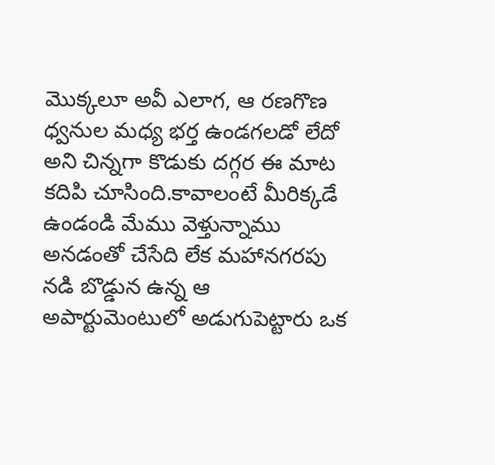మొక్కలూ అవీ ఎలాగ, ఆ రణగొణ ధ్వనుల మధ్య భర్త ఉండగలడో లేదో అని చిన్నగా కొడుకు దగ్గర ఈ మాట కదిపి చూసింది.కావాలంటే మీరిక్కడే ఉండండి మేము వెళ్తున్నాము అనడంతో చేసేది లేక మహానగరపు నడి బొడ్డున ఉన్న ఆ అపార్టుమెంటులో అడుగుపెట్టారు ఒక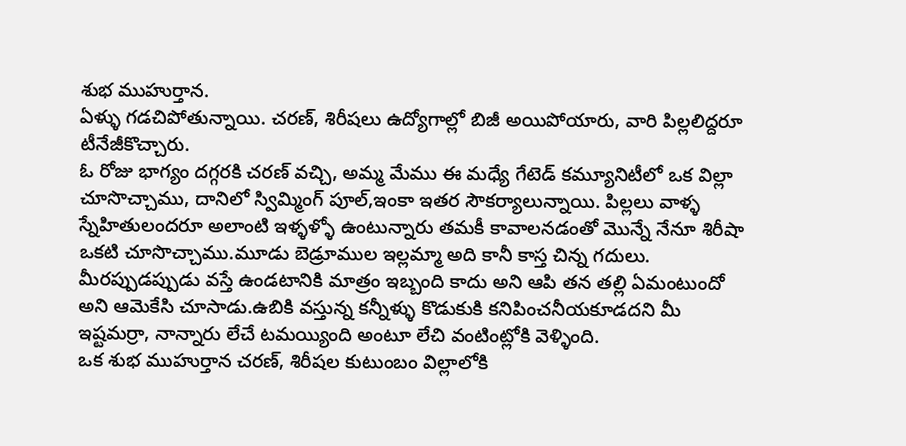శుభ ముహుర్తాన.
ఏళ్ళు గడచిపోతున్నాయి. చరణ్, శిరీషలు ఉద్యోగాల్లో బిజీ అయిపోయారు, వారి పిల్లలిద్దరూ టీనేజీకొచ్చారు.
ఓ రోజు భాగ్యం దగ్గరకి చరణ్ వచ్చి, అమ్మ మేము ఈ మధ్యే గేటెడ్ కమ్యూనిటీలో ఒక విల్లా చూసొచ్చాము, దానిలో స్విమ్మింగ్ పూల్,ఇంకా ఇతర సౌకర్యాలున్నాయి. పిల్లలు వాళ్ళ స్నేహితులందరూ అలాంటి ఇళ్ళళ్ళో ఉంటున్నారు తమకీ కావాలనడంతో మొన్నే నేనూ శిరీషా ఒకటి చూసొచ్చాము.మూడు బెడ్రూముల ఇల్లమ్మా అది కానీ కాస్త చిన్న గదులు. మీరప్పుడప్పుడు వస్తే ఉండటానికి మాత్రం ఇబ్బంది కాదు అని ఆపి తన తల్లి ఏమంటుందో అని ఆమెకేసి చూసాడు.ఉబికి వస్తున్న కన్నీళ్ళు కొడుకుకి కనిపించనీయకూడదని మీ ఇష్టమర్రా, నాన్నారు లేచే టమయ్యింది అంటూ లేచి వంటింట్లోకి వెళ్ళింది.
ఒక శుభ ముహుర్తాన చరణ్, శిరీషల కుటుంబం విల్లాలోకి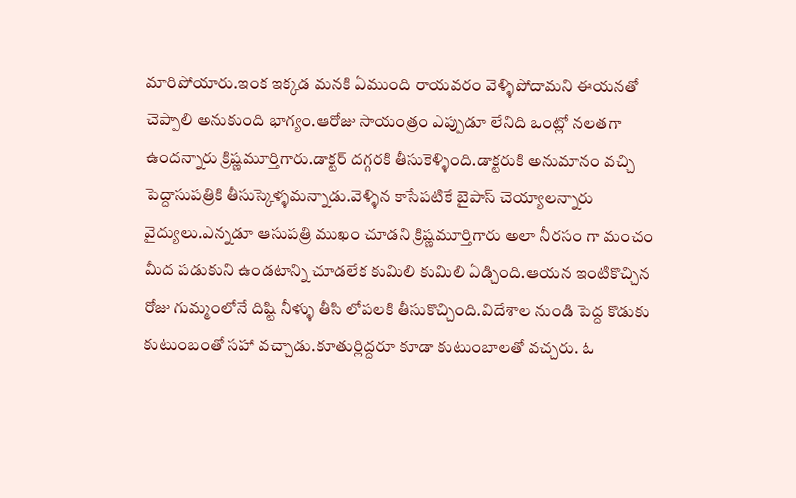మారిపోయారు.ఇంక ఇక్కడ మనకి ఏముంది రాయవరం వెళ్ళిపోదామని ఈయనతో చెప్పాలి అనుకుంది భాగ్యం.ఆరోజు సాయంత్రం ఎప్పుడూ లేనిది ఒంట్లో నలతగా ఉందన్నారు క్రిష్ణమూర్తిగారు.డాక్టర్ దగ్గరకి తీసుకెళ్ళింది.డాక్టరుకి అనుమానం వచ్చి పెద్దాసుపత్రికి తీసుస్కెళ్ళమన్నాడు.వెళ్ళిన కాసేపటికే బైపాస్ చెయ్యాలన్నారు వైద్యులు.ఎన్నడూ ఆసుపత్రి ముఖం చూడని క్రిష్ణమూర్తిగారు అలా నీరసం గా మంచం మీద పడుకుని ఉండటాన్ని చూడలేక కుమిలి కుమిలి ఏడ్చింది.ఆయన ఇంటికొచ్చిన రోజు గుమ్మంలోనే దిష్టి నీళ్ళు తీసి లోపలకి తీసుకొచ్చింది.విదేశాల నుండి పెద్ద కొడుకు కుటుంబంతో సహా వచ్చాడు.కూతుర్లిద్దరూ కూడా కుటుంబాలతో వచ్చరు. ఓ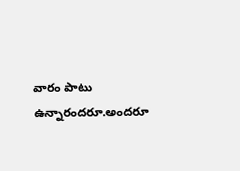వారం పాటు ఉన్నారందరూ.అందరూ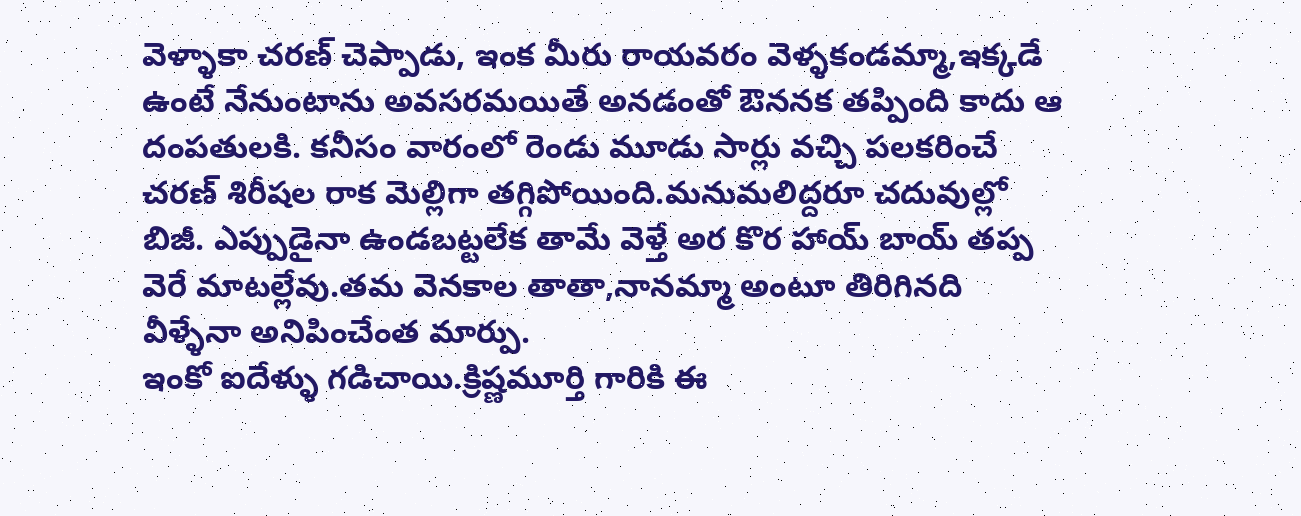వెళ్ళాకా చరణ్ చెప్పాడు, ఇంక మీరు రాయవరం వెళ్ళకండమ్మా,ఇక్కడే ఉంటే నేనుంటాను అవసరమయితే అనడంతో ఔననక తప్పింది కాదు ఆ దంపతులకి. కనీసం వారంలో రెండు మూడు సార్లు వచ్చి పలకరించే చరణ్ శిరీషల రాక మెల్లిగా తగ్గిపోయింది.మనుమలిద్దరూ చదువుల్లో బిజీ. ఎప్పుడైనా ఉండబట్టలేక తామే వెళ్తే అర కొర హాయ్ బాయ్ తప్ప వెరే మాటల్లేవు.తమ వెనకాల తాతా,నానమ్మా అంటూ తిరిగినది వీళ్ళేనా అనిపించేంత మార్పు.
ఇంకో ఐదేళ్ళు గడిచాయి.క్రిష్ణమూర్తి గారికి ఈ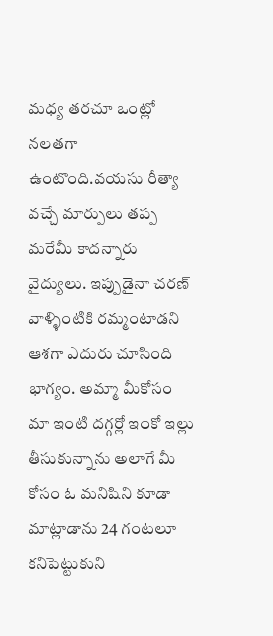మధ్య తరచూ ఒంట్లో నలతగా ఉంటొంది.వయసు రీత్యా వచ్చే మార్పులు తప్ప మరేమీ కాదన్నారు వైద్యులు. ఇప్పుడైనా చరణ్ వాళ్ళింటికి రమ్మంటాడని ఆశగా ఎదురు చూసింది భాగ్యం. అమ్మా మీకోసం మా ఇంటి దగ్గర్లో ఇంకో ఇల్లు తీసుకున్నాను అలాగే మీ కోసం ఓ మనిషిని కూడా మాట్లాడాను 24 గంటలూ కనిపెట్టుకుని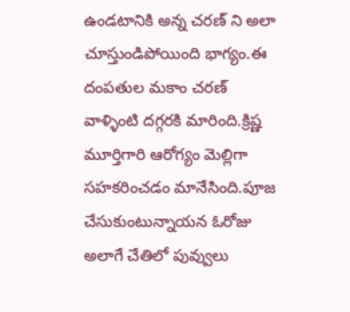ఉండటానికి అన్న చరణ్ ని అలా చూస్తుండిపోయింది భాగ్యం.ఈ దంపతుల మకాం చరణ్ వాళ్ళింటి దగ్గరకి మారింది.క్రిష్ణ మూర్తిగారి ఆరోగ్యం మెల్లిగా సహకరించడం మానేసింది.పూజ చేసుకుంటున్నాయన ఓరోజు అలాగే చేతిలో పువ్వులు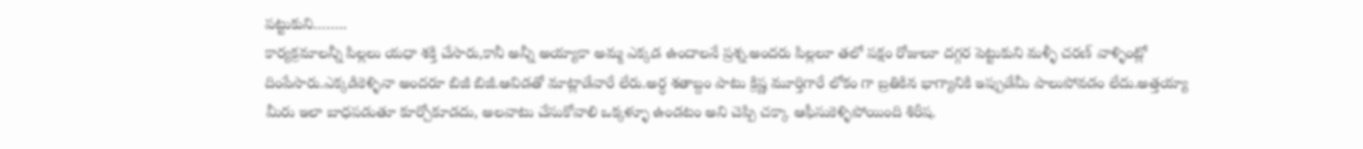పట్టుకుని……..
కార్యక్రమాలన్నీ పిల్లలు యధా శక్తి చేసారు,కానీ అన్నీ అయ్యాకా అమ్మ ఎక్కడ ఉందాలనే ప్రశ్న.అందరు పిల్లలూ తలో పక్షం రోజులూ దగ్గర పెట్టుకుని మళ్ళీ చరణ్ వాళ్ళింట్లో దింపేసారు.ఎక్కడికెళ్ళినా అందరూ బిజీ బిజీ.ఆవిడతో మాట్లాడేవారే లేరు.అర్ధ శతాబ్దం పాటు క్రిష్ణ మూర్తిగారే లోకం గా బ్రతికిన భాగ్యానికి ఇప్పుడేమీ పాలుపోవడం లేదు.అత్తయ్యా మీరు ఇలా బాధపడుతూ కూర్చోకూడదు, అలవాటు చేసుకోవాలి ఒక్కళ్ళూ ఉండటం అని చెప్పి చక్కా ఆఫీసుకెళ్ళిపోయింది శిరీష.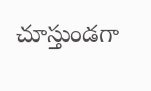చూస్తుండగా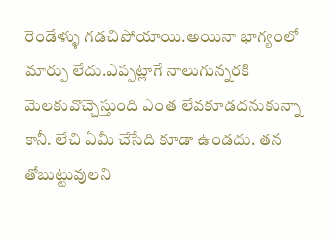రెండేళ్ళు గడచిపోయాయి.అయినా భాగ్యంలో మార్పు లేదు.ఎప్పట్లాగే నాలుగున్నరకి మెలకువొచ్చెస్తుంది ఎంత లేవకూడదనుకున్నా కానీ. లేచి ఏమీ చేసేది కూడా ఉండదు. తన తోబుట్టువులని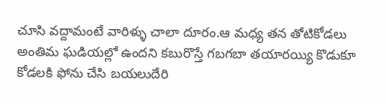చూసి వద్దామంటే వారిళ్ళు చాలా దూరం.ఆ మధ్య తన తోటికోడలు అంతిమ ఘడియల్లో ఉందని కబురొస్తే గబగబా తయారయ్యి కొడుకూ కోడలకి ఫోను చేసి బయలుదేరి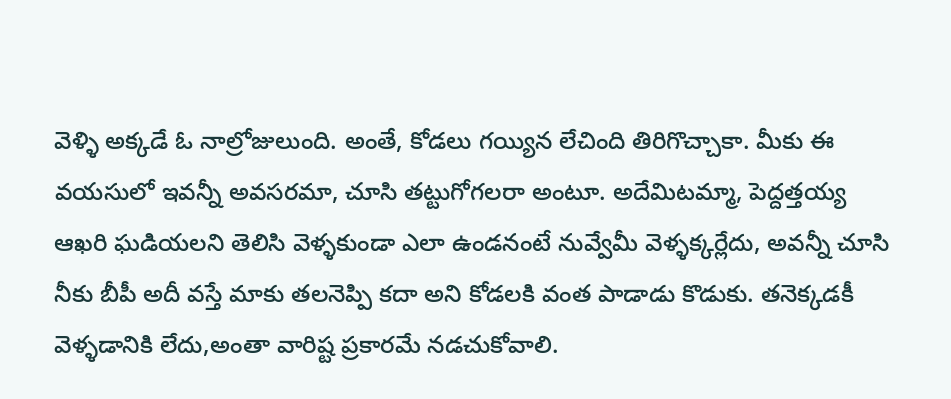వెళ్ళి అక్కడే ఓ నాల్రోజులుంది. అంతే, కోడలు గయ్యిన లేచింది తిరిగొచ్చాకా. మీకు ఈ వయసులో ఇవన్నీ అవసరమా, చూసి తట్టుగోగలరా అంటూ. అదేమిటమ్మా, పెద్దత్తయ్య ఆఖరి ఘడియలని తెలిసి వెళ్ళకుండా ఎలా ఉండనంటే నువ్వేమీ వెళ్ళక్కర్లేదు, అవన్నీ చూసి నీకు బీపీ అదీ వస్తే మాకు తలనెప్పి కదా అని కోడలకి వంత పాడాడు కొడుకు. తనెక్కడకీ వెళ్ళడానికి లేదు,అంతా వారిష్ట ప్రకారమే నడచుకోవాలి.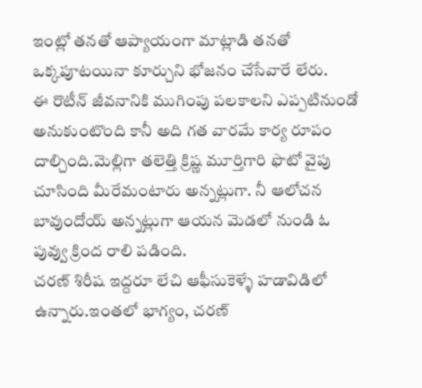ఇంట్లో తనతో ఆప్యాయంగా మాట్లాడి తనతో ఒక్కపూటయినా కూర్చుని భోజనం చేసేవారే లేరు.
ఈ రొటీన్ జీవనానికి ముగింపు పలకాలని ఎప్పటినుండో అనుకుంటొంది కానీ అది గత వారమే కార్య రూపం దాల్చింది.మెల్లిగా తలెత్తి క్రిష్ణ మూర్తిగారి ఫొటో వైపు చూసింది మీరేమంటారు అన్నట్లుగా. నీ ఆలోచన బావుందోయ్ అన్నట్లుగా ఆయన మెడలో నుండి ఓ పువ్వు క్రింద రాలి పడింది.
చరణ్ శిరీష ఇద్దరూ లేచి ఆఫీసుకెళ్ళే హడావిడిలో ఉన్నారు.ఇంతలో భాగ్యం, చరణ్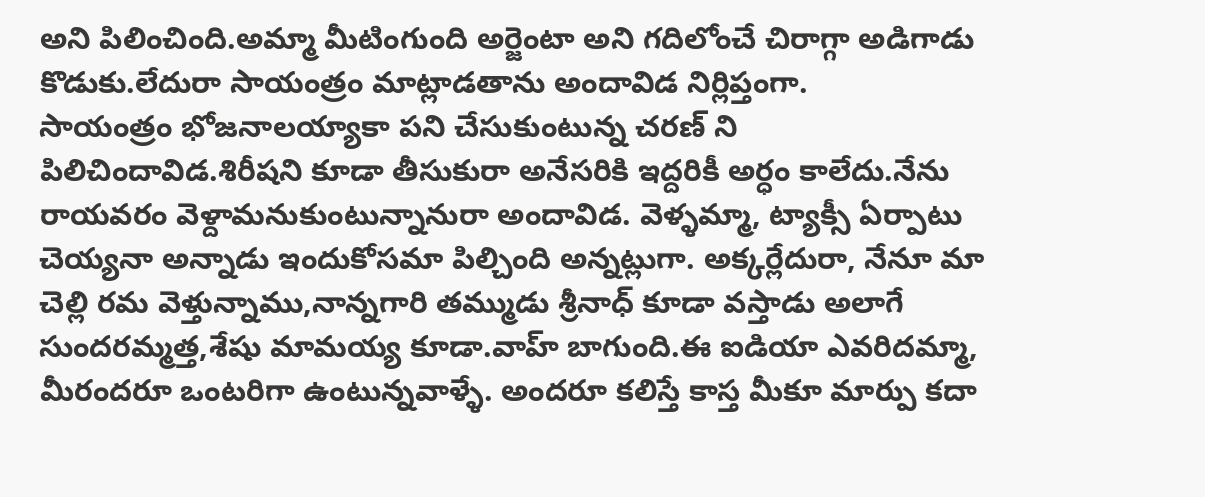అని పిలించింది.అమ్మా మీటింగుంది అర్జెంటా అని గదిలోంచే చిరాగ్గా అడిగాడు కొడుకు.లేదురా సాయంత్రం మాట్లాడతాను అందావిడ నిర్లిప్తంగా.
సాయంత్రం భోజనాలయ్యాకా పని చేసుకుంటున్న చరణ్ ని పిలిచిందావిడ.శిరీషని కూడా తీసుకురా అనేసరికి ఇద్దరికీ అర్ధం కాలేదు.నేను రాయవరం వెళ్దామనుకుంటున్నానురా అందావిడ. వెళ్ళమ్మా, ట్యాక్సీ ఏర్పాటు చెయ్యనా అన్నాడు ఇందుకోసమా పిల్చింది అన్నట్లుగా. అక్కర్లేదురా, నేనూ మా చెల్లి రమ వెళ్తున్నాము,నాన్నగారి తమ్ముడు శ్రీనాధ్ కూడా వస్తాడు అలాగే సుందరమ్మత్త,శేషు మామయ్య కూడా.వాహ్ బాగుంది.ఈ ఐడియా ఎవరిదమ్మా, మీరందరూ ఒంటరిగా ఉంటున్నవాళ్ళే. అందరూ కలిస్తే కాస్త మీకూ మార్పు కదా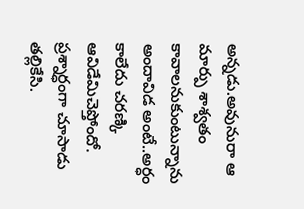అన్నడు.అవునురా ఆ మార్పు శాశ్వతం కావాలనుకుంటున్నాను అందావిడ అంటే..అర్ధం కాలేదు చరణ్కి ఆవిడేమిచెప్తోందో. ప్రశ్నార్ధంగా చూసాడు తల్లికేసి.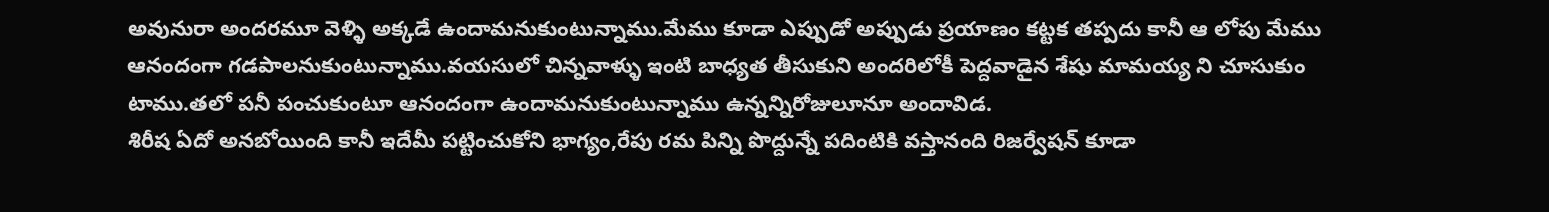అవునురా అందరమూ వెళ్ళి అక్కడే ఉందామనుకుంటున్నాము.మేము కూడా ఎప్పుడో అప్పుడు ప్రయాణం కట్టక తప్పదు కానీ ఆ లోపు మేము ఆనందంగా గడపాలనుకుంటున్నాము.వయసులో చిన్నవాళ్ళు ఇంటి బాధ్యత తీసుకుని అందరిలోకీ పెద్దవాడైన శేషు మామయ్య ని చూసుకుం టాము.తలో పనీ పంచుకుంటూ ఆనందంగా ఉందామనుకుంటున్నాము ఉన్నన్నిరోజులూనూ అందావిడ.
శిరీష ఏదో అనబోయింది కానీ ఇదేమీ పట్టించుకోని భాగ్యం,రేపు రమ పిన్ని పొద్దున్నే పదింటికి వస్తానంది రిజర్వేషన్ కూడా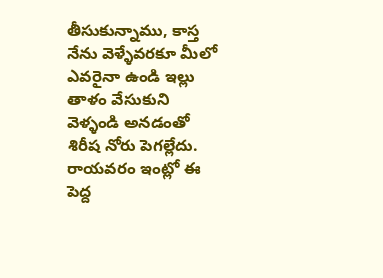తీసుకున్నాము, కాస్త నేను వెళ్ళేవరకూ మీలో ఎవరైనా ఉండి ఇల్లు తాళం వేసుకుని వెళ్ళండి అనడంతో శిరీష నోరు పెగల్లేదు.
రాయవరం ఇంట్లో ఈ పెద్ద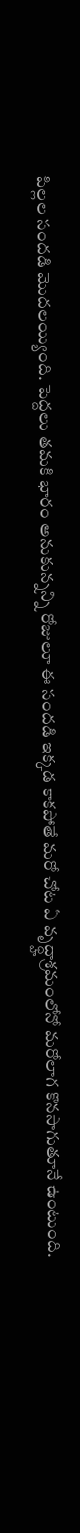పిల్లల సందడి మొదలయ్యింది. పెద్దలు తమకి భారం అనుకున్నన్ని రోజులూ ఈ సందడి ఇక్కడ కాకపోతే మరో చోట ఏ వృద్ధ్హాశ్రమంలోనో మరోలాగ కొనసాగుతూనే ఉంటుంది.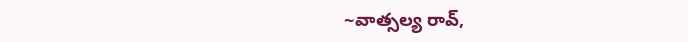~వాత్సల్య రావ్,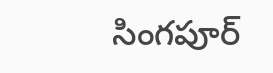సింగపూర్